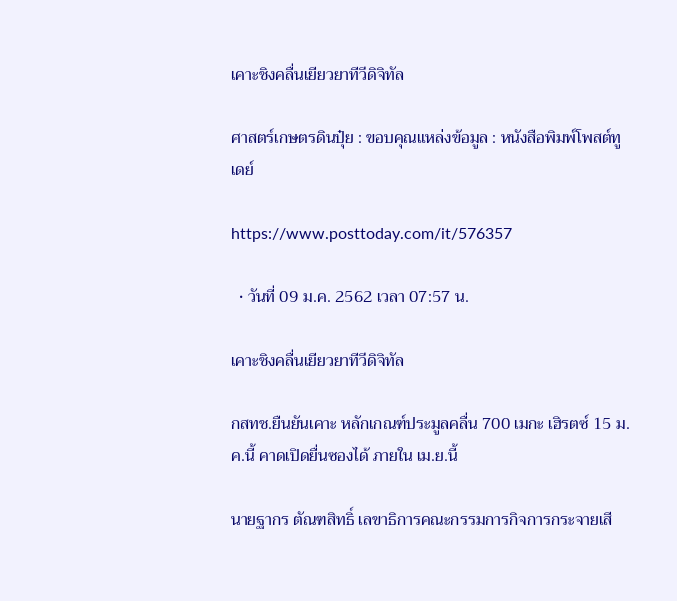เคาะชิงคลื่นเยียวยาทีวีดิจิทัล

ศาสตร์เกษตรดินปุ๋ย : ขอบคุณแหล่งข้อมูล : หนังสือพิมพ์โพสต์ทูเดย์

https://www.posttoday.com/it/576357

  • วันที่ 09 ม.ค. 2562 เวลา 07:57 น.

เคาะชิงคลื่นเยียวยาทีวีดิจิทัล

กสทช.ยืนยันเคาะ หลักเกณฑ์ประมูลคลื่น 700 เมกะ เฮิรตซ์ 15 ม.ค.นี้ คาดเปิดยื่นซองได้ ภายใน เม.ย.นี้

นายฐากร ตัณฑสิทธิ์ เลขาธิการคณะกรรมการกิจการกระจายเสี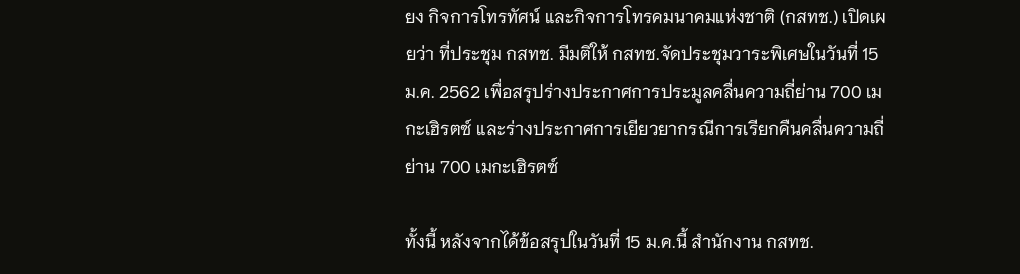ยง กิจการโทรทัศน์ และกิจการโทรคมนาคมแห่งชาติ (กสทช.) เปิดเผยว่า ที่ประชุม กสทช. มีมติให้ กสทช.จัดประชุมวาระพิเศษในวันที่ 15 ม.ค. 2562 เพื่อสรุปร่างประกาศการประมูลคลื่นความถี่ย่าน 700 เมกะเฮิรตซ์ และร่างประกาศการเยียวยากรณีการเรียกคืนคลื่นความถี่ย่าน 700 เมกะเฮิรตซ์

ทั้งนี้ หลังจากได้ข้อสรุปในวันที่ 15 ม.ค.นี้ สำนักงาน กสทช.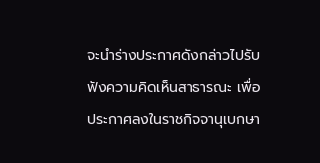จะนำร่างประกาศดังกล่าวไปรับฟังความคิดเห็นสาธารณะ เพื่อประกาศลงในราชกิจจานุเบกษา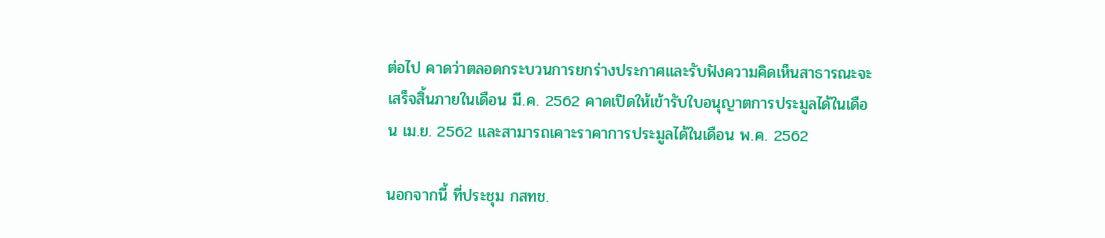ต่อไป คาดว่าตลอดกระบวนการยกร่างประกาศและรับฟังความคิดเห็นสาธารณะจะเสร็จสิ้นภายในเดือน มี.ค. 2562 คาดเปิดให้เข้ารับใบอนุญาตการประมูลได้ในเดือน เม.ย. 2562 และสามารถเคาะราคาการประมูลได้ในเดือน พ.ค. 2562

นอกจากนี้ ที่ประชุม กสทช.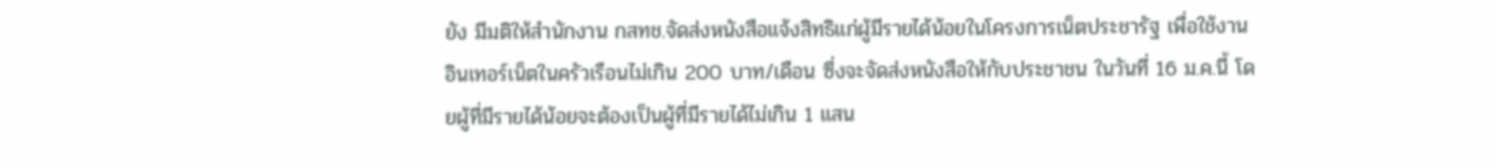ยัง มีมติให้สำนักงาน กสทช.จัดส่งหนังสือแจ้งสิทธิแก่ผู้มีรายได้น้อยในโครงการเน็ตประชารัฐ เพื่อใช้งานอินเทอร์เน็ตในครัวเรือนไม่เกิน 200 บาท/เดือน ซึ่งจะจัดส่งหนังสือให้กับประชาชน ในวันที่ 16 ม.ค.นี้ โดยผู้ที่มีรายได้น้อยจะต้องเป็นผู้ที่มีรายได้ไม่เกิน 1 แสน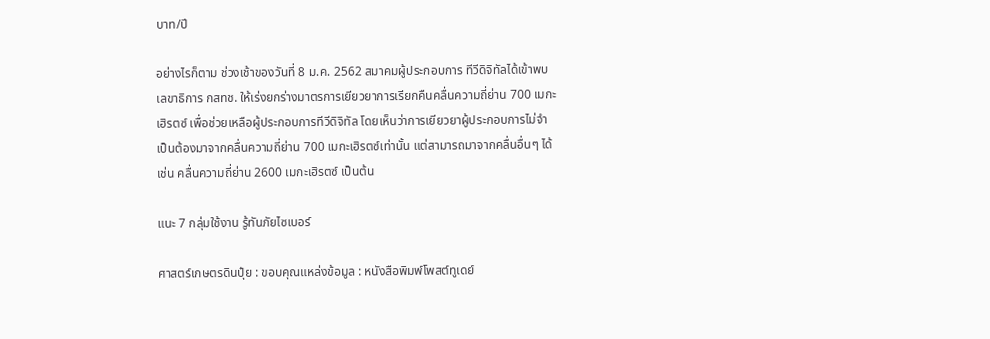บาท/ปี

อย่างไรก็ตาม ช่วงเช้าของวันที่ 8 ม.ค. 2562 สมาคมผู้ประกอบการ ทีวีดิจิทัลได้เข้าพบเลขาธิการ กสทช. ให้เร่งยกร่างมาตรการเยียวยาการเรียกคืนคลื่นความถี่ย่าน 700 เมกะเฮิรตซ์ เพื่อช่วยเหลือผู้ประกอบการทีวีดิจิทัล โดยเห็นว่าการเยียวยาผู้ประกอบการไม่จำเป็นต้องมาจากคลื่นความถี่ย่าน 700 เมกะเฮิรตซ์เท่านั้น แต่สามารถมาจากคลื่นอื่นๆ ได้ เช่น คลื่นความถี่ย่าน 2600 เมกะเฮิรตซ์ เป็นต้น

แนะ 7 กลุ่มใช้งาน รู้ทันภัยไซเบอร์

ศาสตร์เกษตรดินปุ๋ย : ขอบคุณแหล่งข้อมูล : หนังสือพิมพ์โพสต์ทูเดย์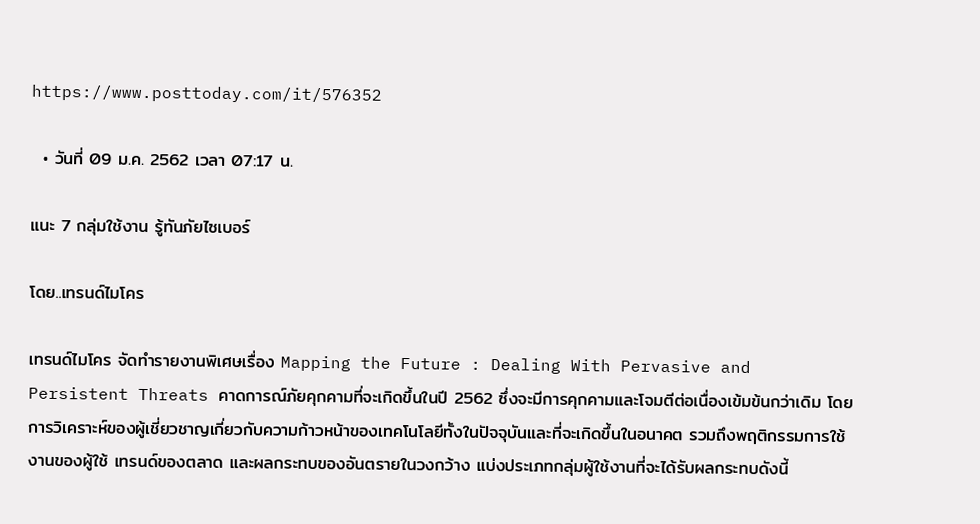https://www.posttoday.com/it/576352

  • วันที่ 09 ม.ค. 2562 เวลา 07:17 น.

แนะ 7 กลุ่มใช้งาน รู้ทันภัยไซเบอร์

โดย..เทรนด์ไมโคร

เทรนด์ไมโคร จัดทำรายงานพิเศษเรื่อง Mapping the Future : Dealing With Pervasive and Persistent Threats คาดการณ์ภัยคุกคามที่จะเกิดขึ้นในปี 2562 ซึ่งจะมีการคุกคามและโจมตีต่อเนื่องเข้มข้นกว่าเดิม โดยการวิเคราะห์ของผู้เชี่ยวชาญเกี่ยวกับความก้าวหน้าของเทคโนโลยีทั้งในปัจจุบันและที่จะเกิดขึ้นในอนาคต รวมถึงพฤติกรรมการใช้งานของผู้ใช้ เทรนด์ของตลาด และผลกระทบของอันตรายในวงกว้าง แบ่งประเภทกลุ่มผู้ใช้งานที่จะได้รับผลกระทบดังนี้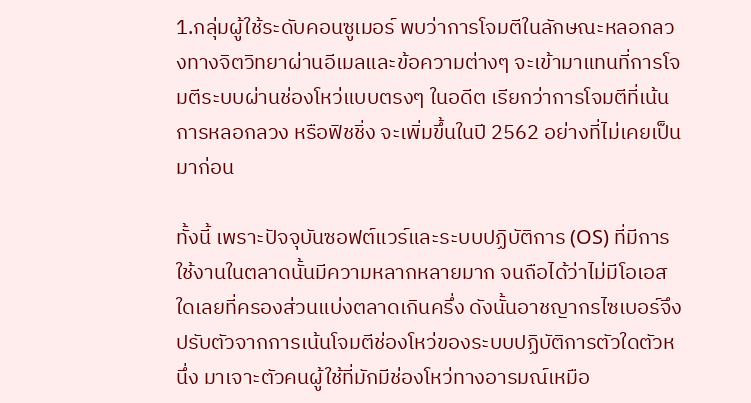1.กลุ่มผู้ใช้ระดับคอนซูเมอร์ พบว่าการโจมตีในลักษณะหลอกลวงทางจิตวิทยาผ่านอีเมลและข้อความต่างๆ จะเข้ามาแทนที่การโจมตีระบบผ่านช่องโหว่แบบตรงๆ ในอดีต เรียกว่าการโจมตีที่เน้นการหลอกลวง หรือฟิชชิ่ง จะเพิ่มขึ้นในปี 2562 อย่างที่ไม่เคยเป็นมาก่อน

ทั้งนี้ เพราะปัจจุบันซอฟต์แวร์และระบบปฏิบัติการ (OS) ที่มีการใช้งานในตลาดนั้นมีความหลากหลายมาก จนถือได้ว่าไม่มีโอเอสใดเลยที่ครองส่วนแบ่งตลาดเกินครึ่ง ดังนั้นอาชญากรไซเบอร์จึงปรับตัวจากการเน้นโจมตีช่องโหว่ของระบบปฏิบัติการตัวใดตัวหนึ่ง มาเจาะตัวคนผู้ใช้ที่มักมีช่องโหว่ทางอารมณ์เหมือ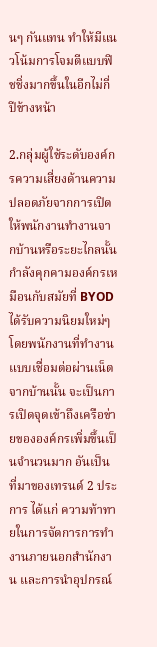นๆ กันแทน ทำให้มีแนวโน้มการโจมตีแบบฟิชชิ่งมากขึ้นในอีกไม่กี่ปีข้างหน้า

2.กลุ่มผู้ใช้ระดับองค์กรความเสี่ยงด้านความปลอดภัยจากการเปิดให้พนักงานทำงานจากบ้านหรือระยะไกลนั้น กำลังคุกคามองค์กรเหมือนกับสมัยที่ BYOD ได้รับความนิยมใหม่ๆ โดยพนักงานที่ทำงานแบบเชื่อมต่อผ่านเน็ตจากบ้านนั้น จะเป็นการเปิดจุดเข้าถึงเครือข่ายขององค์กรเพิ่มขึ้นเป็นจำนวนมาก อันเป็นที่มาของเทรนด์ 2 ประการ ได้แก่ ความท้าทายในการจัดการการทำงานภายนอกสำนักงาน และการนำอุปกรณ์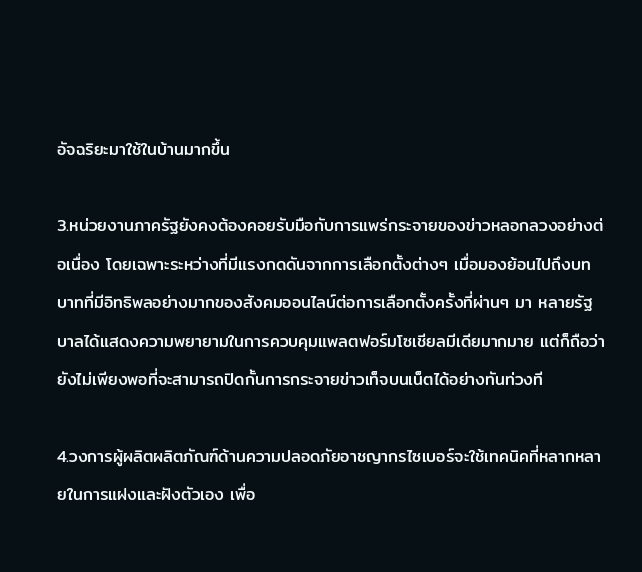อัจฉริยะมาใช้ในบ้านมากขึ้น

3.หน่วยงานภาครัฐยังคงต้องคอยรับมือกับการแพร่กระจายของข่าวหลอกลวงอย่างต่อเนื่อง โดยเฉพาะระหว่างที่มีแรงกดดันจากการเลือกตั้งต่างๆ เมื่อมองย้อนไปถึงบทบาทที่มีอิทธิพลอย่างมากของสังคมออนไลน์ต่อการเลือกตั้งครั้งที่ผ่านๆ มา หลายรัฐบาลได้แสดงความพยายามในการควบคุมแพลตฟอร์มโซเชียลมีเดียมากมาย แต่ก็ถือว่ายังไม่เพียงพอที่จะสามารถปิดกั้นการกระจายข่าวเท็จบนเน็ตได้อย่างทันท่วงที

4.วงการผู้ผลิตผลิตภัณฑ์ด้านความปลอดภัยอาชญากรไซเบอร์จะใช้เทคนิคที่หลากหลายในการแฝงและฝังตัวเอง เพื่อ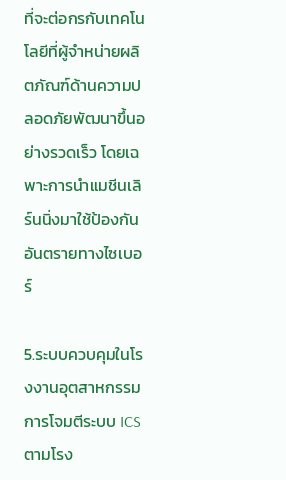ที่จะต่อกรกับเทคโนโลยีที่ผู้จำหน่ายผลิตภัณฑ์ด้านความปลอดภัยพัฒนาขึ้นอย่างรวดเร็ว โดยเฉพาะการนำแมชีนเลิร์นนิ่งมาใช้ป้องกันอันตรายทางไซเบอร์

5.ระบบควบคุมในโรงงานอุตสาหกรรมการโจมตีระบบ ICS ตามโรง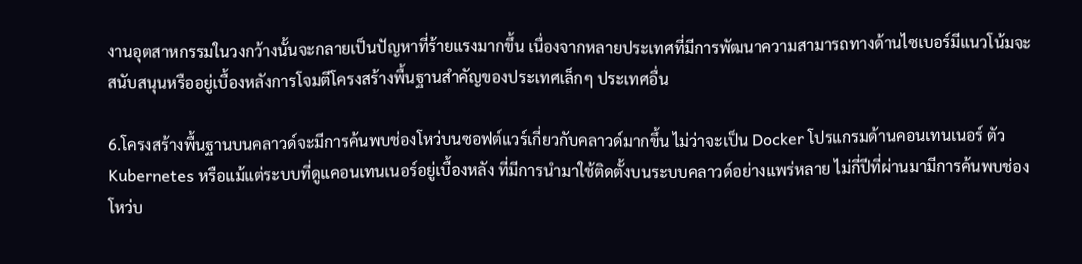งานอุตสาหกรรมในวงกว้างนั้นจะกลายเป็นปัญหาที่ร้ายแรงมากขึ้น เนื่องจากหลายประเทศที่มีการพัฒนาความสามารถทางด้านไซเบอร์มีแนวโน้มจะสนับสนุนหรืออยู่เบื้องหลังการโจมตีโครงสร้างพื้นฐานสำคัญของประเทศเล็กๆ ประเทศอื่น

6.โครงสร้างพื้นฐานบนคลาวด์จะมีการค้นพบช่องโหว่บนซอฟต์แวร์เกี่ยวกับคลาวด์มากขึ้น ไม่ว่าจะเป็น Docker โปรแกรมด้านคอนเทนเนอร์ ตัว Kubernetes หรือแม้แต่ระบบที่ดูแคอนเทนเนอร์อยู่เบื้องหลัง ที่มีการนำมาใช้ติดตั้งบนระบบคลาวด์อย่างแพร่หลาย ไม่กี่ปีที่ผ่านมามีการค้นพบช่องโหว่บ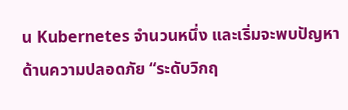น Kubernetes จำนวนหนึ่ง และเริ่มจะพบปัญหาด้านความปลอดภัย “ระดับวิกฤ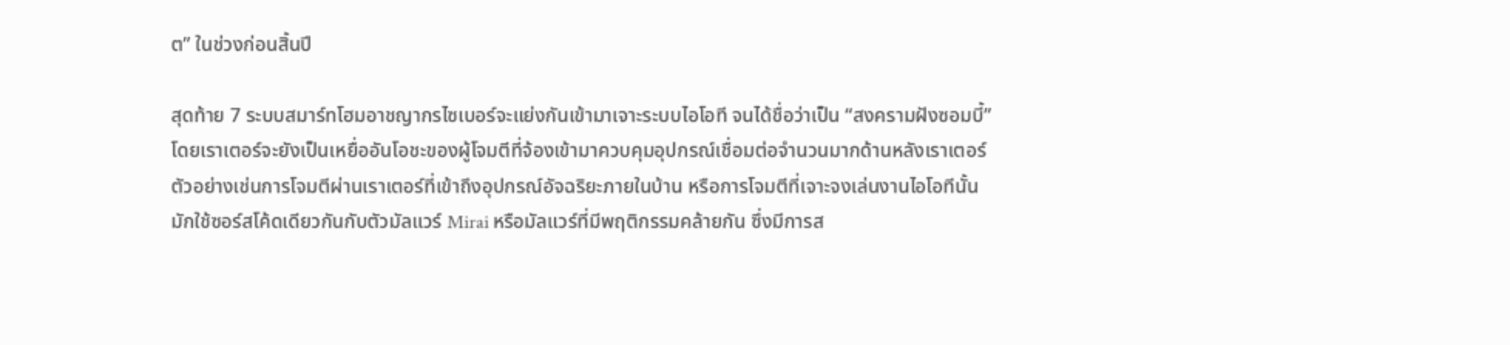ต” ในช่วงก่อนสิ้นปี

สุดท้าย 7 ระบบสมาร์ทโฮมอาชญากรไซเบอร์จะแย่งกันเข้ามาเจาะระบบไอโอที จนได้ชื่อว่าเป็น “สงครามฝังซอมบี้” โดยเราเตอร์จะยังเป็นเหยื่ออันโอชะของผู้โจมตีที่จ้องเข้ามาควบคุมอุปกรณ์เชื่อมต่อจำนวนมากด้านหลังเราเตอร์ ตัวอย่างเช่นการโจมตีผ่านเราเตอร์ที่เข้าถึงอุปกรณ์อัจฉริยะภายในบ้าน หรือการโจมตีที่เจาะจงเล่นงานไอโอทีนั้น มักใช้ซอร์สโค้ดเดียวกันกับตัวมัลแวร์ Mirai หรือมัลแวร์ที่มีพฤติกรรมคล้ายกัน ซึ่งมีการส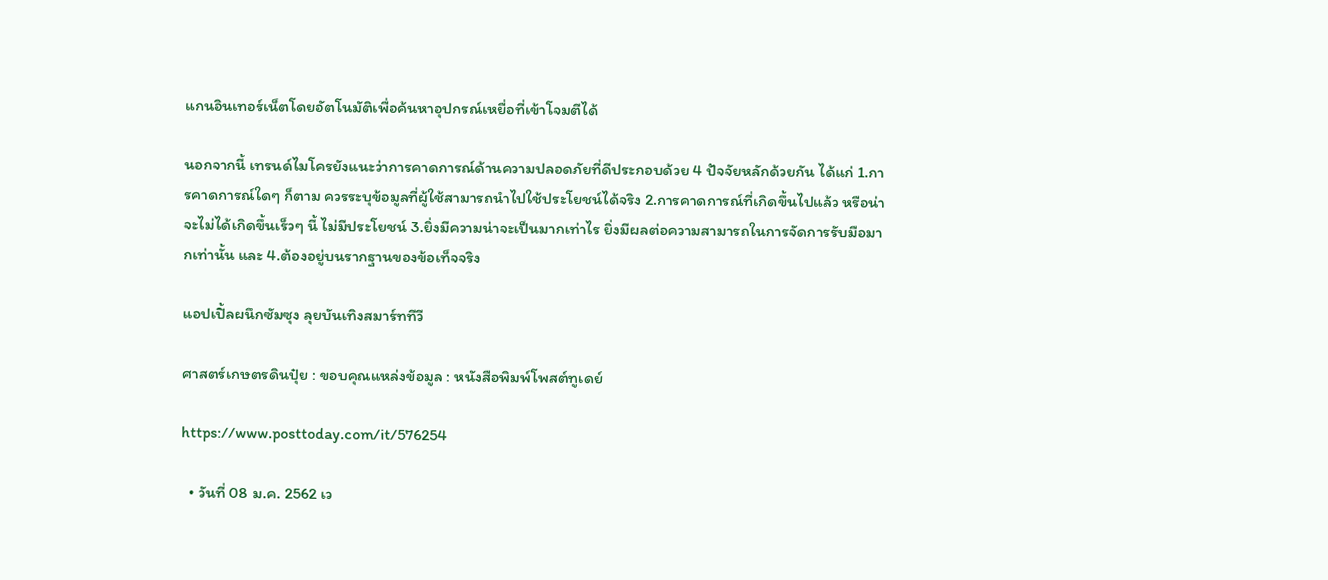แกนอินเทอร์เน็ตโดยอัตโนมัติเพื่อค้นหาอุปกรณ์เหยื่อที่เข้าโจมตีได้

นอกจากนี้ เทรนด์ไมโครยังแนะว่าการคาดการณ์ด้านความปลอดภัยที่ดีประกอบด้วย 4 ปัจจัยหลักด้วยกัน ได้แก่ 1.การคาดการณ์ใดๆ ก็ตาม ควรระบุข้อมูลที่ผู้ใช้สามารถนำไปใช้ประโยชน์ได้จริง 2.การคาดการณ์ที่เกิดขึ้นไปแล้ว หรือน่าจะไม่ได้เกิดขึ้นเร็วๆ นี้ ไม่มีประโยชน์ 3.ยิ่งมีความน่าจะเป็นมากเท่าไร ยิ่งมีผลต่อความสามารถในการจัดการรับมือมากเท่านั้น และ 4.ต้องอยู่บนรากฐานของข้อเท็จจริง

แอปเปิ้ลผนึกซัมซุง ลุยบันเทิงสมาร์ททีวี

ศาสตร์เกษตรดินปุ๋ย : ขอบคุณแหล่งข้อมูล : หนังสือพิมพ์โพสต์ทูเดย์

https://www.posttoday.com/it/576254

  • วันที่ 08 ม.ค. 2562 เว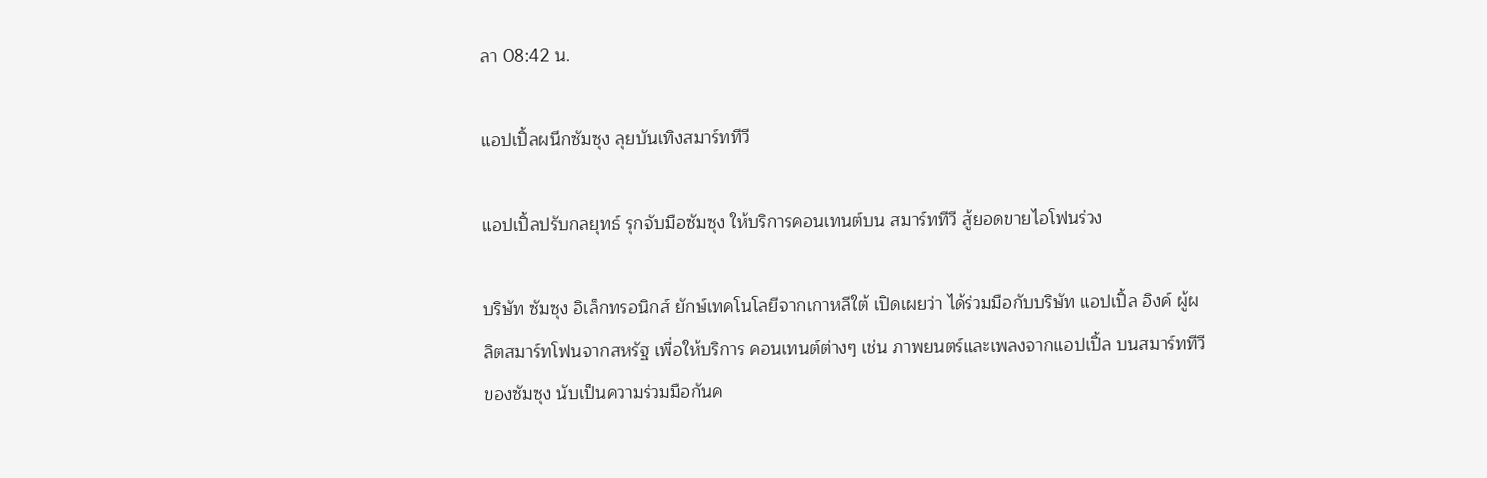ลา 08:42 น.

แอปเปิ้ลผนึกซัมซุง ลุยบันเทิงสมาร์ททีวี

แอปเปิ้ลปรับกลยุทธ์ รุกจับมือซัมซุง ให้บริการคอนเทนต์บน สมาร์ททีวี สู้ยอดขายไอโฟนร่วง

บริษัท ซัมซุง อิเล็กทรอนิกส์ ยักษ์เทคโนโลยีจากเกาหลีใต้ เปิดเผยว่า ได้ร่วมมือกับบริษัท แอปเปิ้ล อิงค์ ผู้ผลิตสมาร์ทโฟนจากสหรัฐ เพื่อให้บริการ คอนเทนต์ต่างๆ เช่น ภาพยนตร์และเพลงจากแอปเปิ้ล บนสมาร์ททีวีของซัมซุง นับเป็นความร่วมมือกันค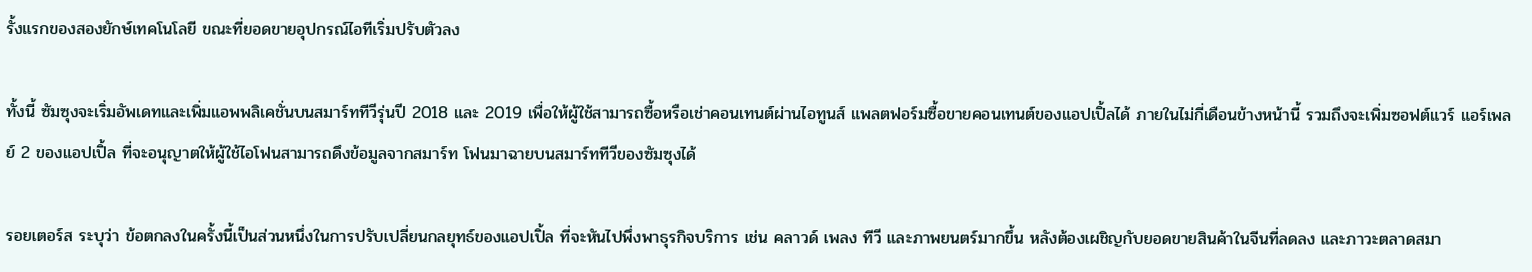รั้งแรกของสองยักษ์เทคโนโลยี ขณะที่ยอดขายอุปกรณ์ไอทีเริ่มปรับตัวลง

ทั้งนี้ ซัมซุงจะเริ่มอัพเดทและเพิ่มแอพพลิเคชั่นบนสมาร์ททีวีรุ่นปี 2018 และ 2019 เพื่อให้ผู้ใช้สามารถซื้อหรือเช่าคอนเทนต์ผ่านไอทูนส์ แพลตฟอร์มซื้อขายคอนเทนต์ของแอปเปิ้ลได้ ภายในไม่กี่เดือนข้างหน้านี้ รวมถึงจะเพิ่มซอฟต์แวร์ แอร์เพลย์ 2 ของแอปเปิ้ล ที่จะอนุญาตให้ผู้ใช้ไอโฟนสามารถดึงข้อมูลจากสมาร์ท โฟนมาฉายบนสมาร์ททีวีของซัมซุงได้

รอยเตอร์ส ระบุว่า ข้อตกลงในครั้งนี้เป็นส่วนหนึ่งในการปรับเปลี่ยนกลยุทธ์ของแอปเปิ้ล ที่จะหันไปพึ่งพาธุรกิจบริการ เช่น คลาวด์ เพลง ทีวี และภาพยนตร์มากขึ้น หลังต้องเผชิญกับยอดขายสินค้าในจีนที่ลดลง และภาวะตลาดสมา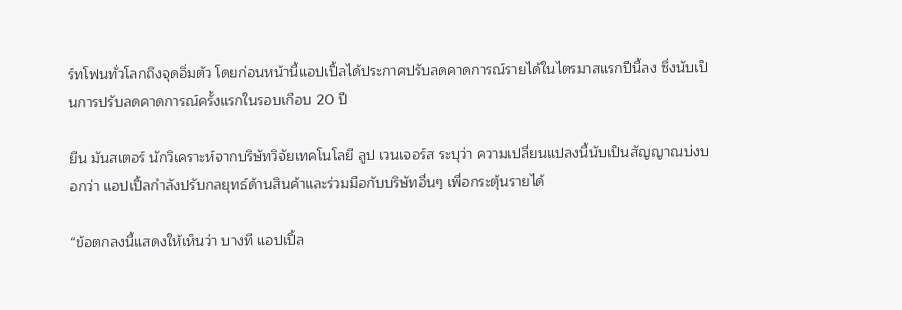ร์ทโฟนทั่วโลกถึงจุดอิ่มตัว โดยก่อนหน้านี้แอปเปิ้ลได้ประกาศปรับลดคาดการณ์รายได้ในไตรมาสแรกปีนี้ลง ซึ่งนับเป็นการปรับลดคาดการณ์ครั้งแรกในรอบเกือบ 20 ปี

ยีน มันสเตอร์ นักวิเคราะห์จากบริษัทวิจัยเทคโนโลยี ลูป เวนเจอร์ส ระบุว่า ความเปลี่ยนแปลงนี้นับเป็นสัญญาณบ่งบอกว่า แอปเปิ้ลกำลังปรับกลยุทธ์ด้านสินค้าและร่วมมือกับบริษัทอื่นๆ เพื่อกระตุ้นรายได้

“ข้อตกลงนี้แสดงให้เห็นว่า บางที แอปเปิ้ล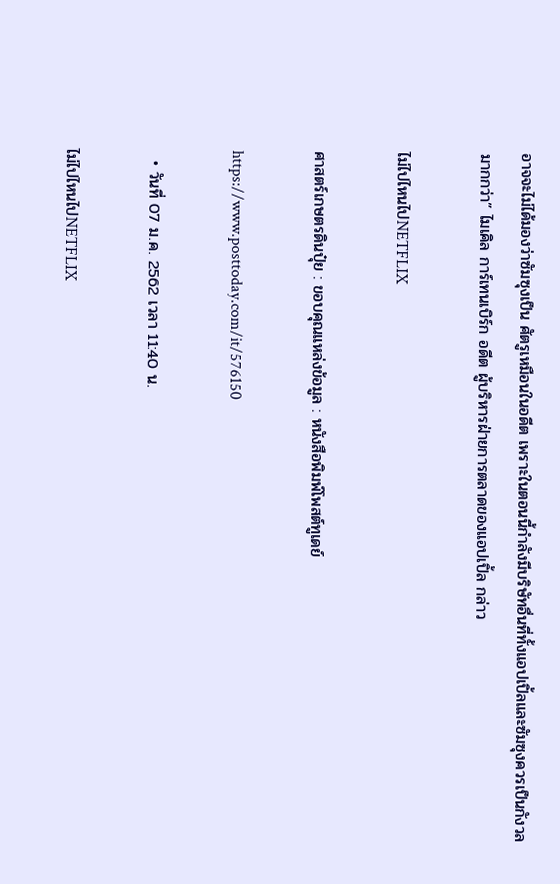อาจจะไม่ได้มองว่าซัมซุงเป็น ศัตรูเหมือนในอดีต เพราะในตอนนี้กำลังมีบริษัทอื่นที่ทั้งแอปเปิ้ลและซัมซุงควรเป็นกังวลมากกว่า” ไมเคิล การ์เทนเบิร์ก อดีต ผู้บริหารฝ่ายการตลาดของแอปเปิ้ล กล่าว

ไม่ไปไหนไปNETFLIX

ศาสตร์เกษตรดินปุ๋ย : ขอบคุณแหล่งข้อมูล : หนังสือพิมพ์โพสต์ทูเดย์

https://www.posttoday.com/it/576150

  • วันที่ 07 ม.ค. 2562 เวลา 11:40 น.

ไม่ไปไหนไปNETFLIX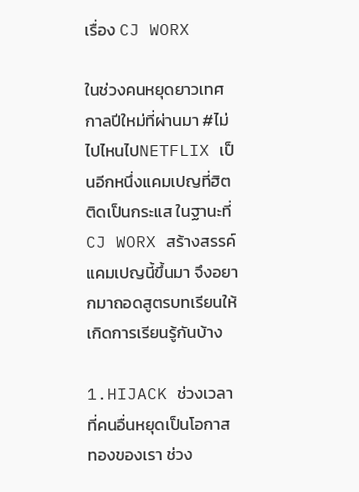เรื่อง CJ WORX

ในช่วงคนหยุดยาวเทศกาลปีใหม่ที่ผ่านมา #ไม่ไปไหนไปNETFLIX เป็นอีกหนึ่งแคมเปญที่ฮิตติดเป็นกระแส ในฐานะที่ CJ WORX สร้างสรรค์แคมเปญนี้ขึ้นมา จึงอยากมาถอดสูตรบทเรียนให้เกิดการเรียนรู้กันบ้าง

1.HIJACK ช่วงเวลาที่คนอื่นหยุดเป็นโอกาสทองของเรา ช่วง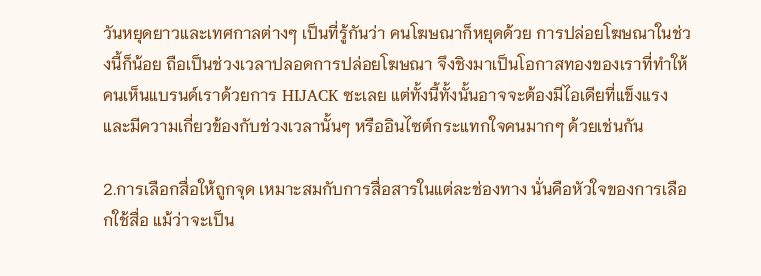วันหยุดยาวและเทศกาลต่างๆ เป็นที่รู้กันว่า คนโฆษณาก็หยุดด้วย การปล่อยโฆษณาในช่วงนี้ก็น้อย ถือเป็นช่วงเวลาปลอดการปล่อยโฆษณา จึงชิงมาเป็นโอกาสทองของเราที่ทำให้คนเห็นแบรนด์เราด้วยการ HIJACK ซะเลย แต่ทั้งนี้ทั้งนั้นอาจจะต้องมีไอเดียที่แข็งแรง และมีความเกี่ยวข้องกับช่วงเวลานั้นๆ หรืออินไซต์กระแทกใจคนมากๆ ด้วยเช่นกัน

2.การเลือกสื่อให้ถูกจุด เหมาะสมกับการสื่อสารในแต่ละช่องทาง นั่นคือหัวใจของการเลือกใช้สื่อ แม้ว่าจะเป็น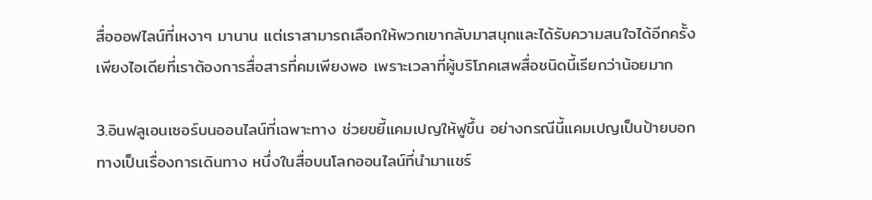สื่อออฟไลน์ที่เหงาๆ มานาน แต่เราสามารถเลือกให้พวกเขากลับมาสนุกและได้รับความสนใจได้อีกครั้ง เพียงไอเดียที่เราต้องการสื่อสารที่คมเพียงพอ เพราะเวลาที่ผู้บริโภคเสพสื่อชนิดนี้เรียกว่าน้อยมาก

3.อินฟลูเอนเซอร์บนออนไลน์ที่เฉพาะทาง ช่วยขยี้แคมเปญให้ฟูขึ้น อย่างกรณีนี้แคมเปญเป็นป้ายบอกทางเป็นเรื่องการเดินทาง หนึ่งในสื่อบนโลกออนไลน์ที่นำมาแชร์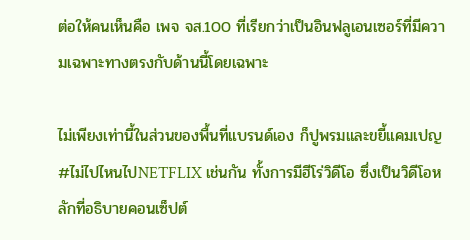ต่อให้คนเห็นคือ เพจ จส.100 ที่เรียกว่าเป็นอินฟลูเอนเซอร์ที่มีความเฉพาะทางตรงกับด้านนี้โดยเฉพาะ

ไม่เพียงเท่านี้ในส่วนของพื้นที่แบรนด์เอง ก็ปูพรมและขยี้แคมเปญ #ไม่ไปไหนไปNETFLIX เช่นกัน ทั้งการมีฮีโร่วิดีโอ ซึ่งเป็นวิดีโอหลักที่อธิบายคอนเซ็ปต์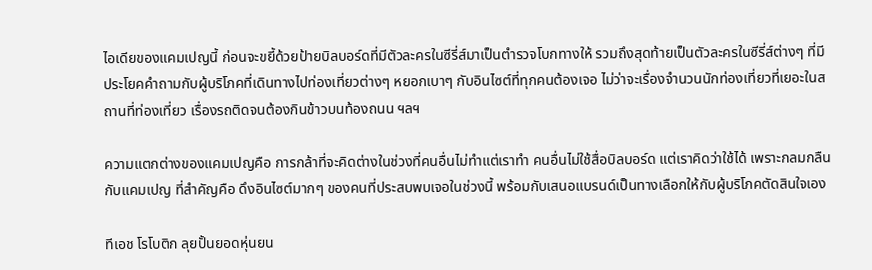ไอเดียของแคมเปญนี้ ก่อนจะขยี้ด้วยป้ายบิลบอร์ดที่มีตัวละครในซีรี่ส์มาเป็นตำรวจโบกทางให้ รวมถึงสุดท้ายเป็นตัวละครในซีรี่ส์ต่างๆ ที่มีประโยคคำถามกับผู้บริโภคที่เดินทางไปท่องเที่ยวต่างๆ หยอกเบาๆ กับอินไซต์ที่ทุกคนต้องเจอ ไม่ว่าจะเรื่องจำนวนนักท่องเที่ยวที่เยอะในสถานที่ท่องเที่ยว เรื่องรถติดจนต้องกินข้าวบนท้องถนน ฯลฯ

ความแตกต่างของแคมเปญคือ การกล้าที่จะคิดต่างในช่วงที่คนอื่นไม่ทำแต่เราทำ คนอื่นไม่ใช้สื่อบิลบอร์ด แต่เราคิดว่าใช้ได้ เพราะกลมกลืนกับแคมเปญ ที่สำคัญคือ ดึงอินไซต์มากๆ ของคนที่ประสบพบเจอในช่วงนี้ พร้อมกับเสนอแบรนด์เป็นทางเลือกให้กับผู้บริโภคตัดสินใจเอง

ทีเอช โรโบติก ลุยปั้นยอดหุ่นยน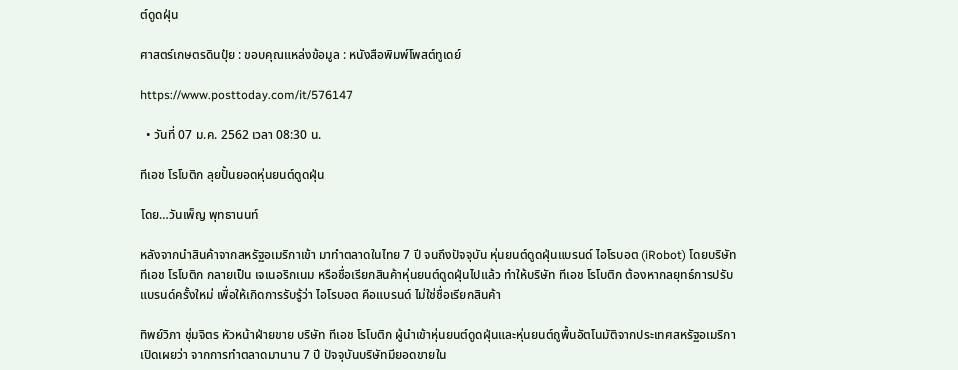ต์ดูดฝุ่น

ศาสตร์เกษตรดินปุ๋ย : ขอบคุณแหล่งข้อมูล : หนังสือพิมพ์โพสต์ทูเดย์

https://www.posttoday.com/it/576147

  • วันที่ 07 ม.ค. 2562 เวลา 08:30 น.

ทีเอช โรโบติก ลุยปั้นยอดหุ่นยนต์ดูดฝุ่น

โดย…วันเพ็ญ พุทธานนท์

หลังจากนำสินค้าจากสหรัฐอเมริกาเข้า มาทำตลาดในไทย 7 ปี จนถึงปัจจุบัน หุ่นยนต์ดูดฝุ่นแบรนด์ ไอโรบอต (iRobot) โดยบริษัท ทีเอช โรโบติก กลายเป็น เจเนอริกเนม หรือชื่อเรียกสินค้าหุ่นยนต์ดูดฝุ่นไปแล้ว ทำให้บริษัท ทีเอช โรโบติก ต้องหากลยุทธ์การปรับแบรนด์ครั้งใหม่ เพื่อให้เกิดการรับรู้ว่า ไอโรบอต คือแบรนด์ ไม่ใช่ชื่อเรียกสินค้า

ทิพย์วิภา ชุ่มจิตร หัวหน้าฝ่ายขาย บริษัท ทีเอช โรโบติก ผู้นำเข้าหุ่นยนต์ดูดฝุ่นและหุ่นยนต์ถูพื้นอัตโนมัติจากประเทศสหรัฐอเมริกา เปิดเผยว่า จากการทำตลาดมานาน 7 ปี ปัจจุบันบริษัทมียอดขายใน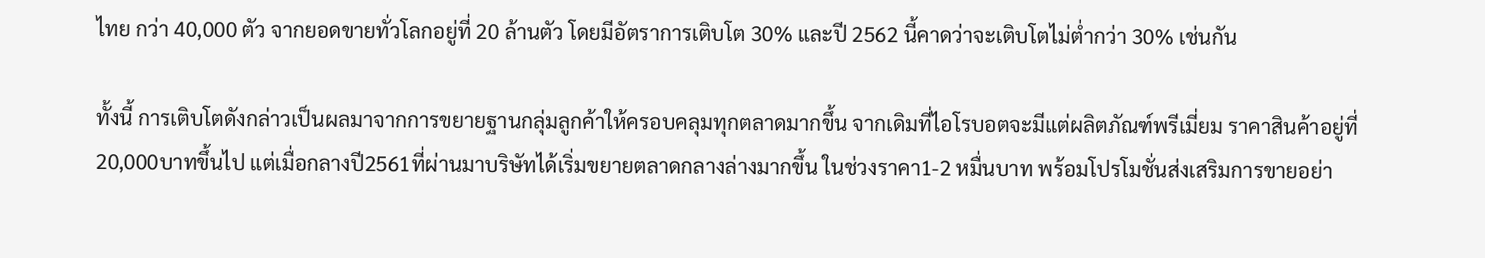ไทย กว่า 40,000 ตัว จากยอดขายทั่วโลกอยู่ที่ 20 ล้านตัว โดยมีอัตราการเติบโต 30% และปี 2562 นี้คาดว่าจะเติบโตไม่ต่ำกว่า 30% เช่นกัน

ทั้งนี้ การเติบโตดังกล่าวเป็นผลมาจากการขยายฐานกลุ่มลูกค้าให้ครอบคลุมทุกตลาดมากขึ้น จากเดิมที่ไอโรบอตจะมีแต่ผลิตภัณฑ์พรีเมี่ยม ราคาสินค้าอยู่ที่20,000บาทขึ้นไป แต่เมื่อกลางปี2561ที่ผ่านมาบริษัทได้เริ่มขยายตลาดกลางล่างมากขึ้น ในช่วงราคา1-2 หมื่นบาท พร้อมโปรโมชั่นส่งเสริมการขายอย่า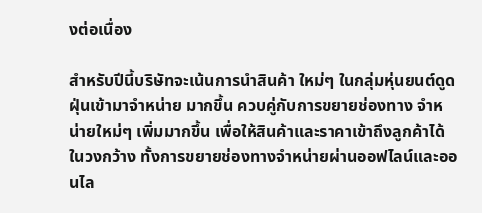งต่อเนื่อง

สำหรับปีนี้บริษัทจะเน้นการนำสินค้า ใหม่ๆ ในกลุ่มหุ่นยนต์ดูดฝุ่นเข้ามาจำหน่าย มากขึ้น ควบคู่กับการขยายช่องทาง จำหน่ายใหม่ๆ เพิ่มมากขึ้น เพื่อให้สินค้าและราคาเข้าถึงลูกค้าได้ในวงกว้าง ทั้งการขยายช่องทางจำหน่ายผ่านออฟไลน์และออนไล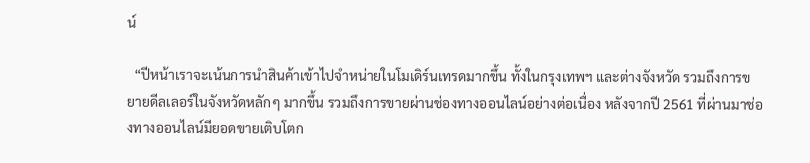น์

  “ปีหน้าเราจะเน้นการนำสินค้าเข้าไปจำหน่ายในโมเดิร์นเทรดมากขึ้น ทั้งในกรุงเทพฯ และต่างจังหวัด รวมถึงการขยายดีลเลอร์ในจังหวัดหลักๆ มากขึ้น รวมถึงการขายผ่านช่องทางออนไลน์อย่างต่อเนื่อง หลังจากปี 2561 ที่ผ่านมาช่องทางออนไลน์มียอดขายเติบโตก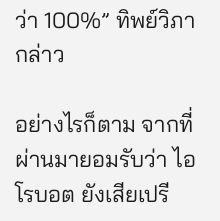ว่า 100%” ทิพย์วิภา กล่าว

อย่างไรก็ตาม จากที่ผ่านมายอมรับว่า ไอโรบอต ยังเสียเปรี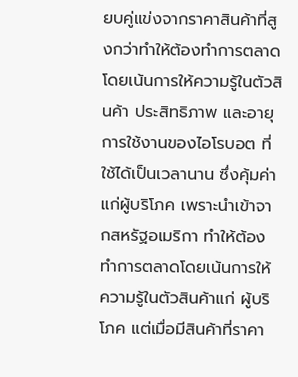ยบคู่แข่งจากราคาสินค้าที่สูงกว่าทำให้ต้องทำการตลาดโดยเน้นการให้ความรู้ในตัวสินค้า ประสิทธิภาพ และอายุการใช้งานของไอโรบอต ที่ใช้ได้เป็นเวลานาน ซึ่งคุ้มค่าแก่ผู้บริโภค เพราะนำเข้าจากสหรัฐอเมริกา ทำให้ต้องทำการตลาดโดยเน้นการให้ความรู้ในตัวสินค้าแก่ ผู้บริโภค แต่เมื่อมีสินค้าที่ราคา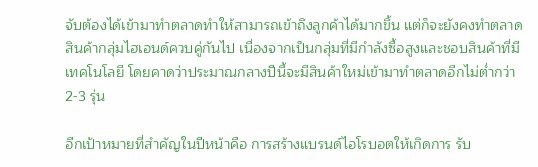จับต้องได้เข้ามาทำตลาดทำให้สามารถเข้าถึงลูกค้าได้มากขึ้น แต่ก็จะยังคงทำตลาดสินค้ากลุ่มไฮเอนด์ควบคู่กันไป เนื่องจากเป็นกลุ่มที่มีกำลังซื้อสูงและชอบสินค้าที่มีเทคโนโลยี โดยคาดว่าประมาณกลางปีนี้จะมีสินค้าใหม่เข้ามาทำตลาดอีกไม่ต่ำกว่า 2-3 รุ่น

อีกเป้าหมายที่สำคัญในปีหน้าคือ การสร้างแบรนด์ไอโรบอตให้เกิดการ รับ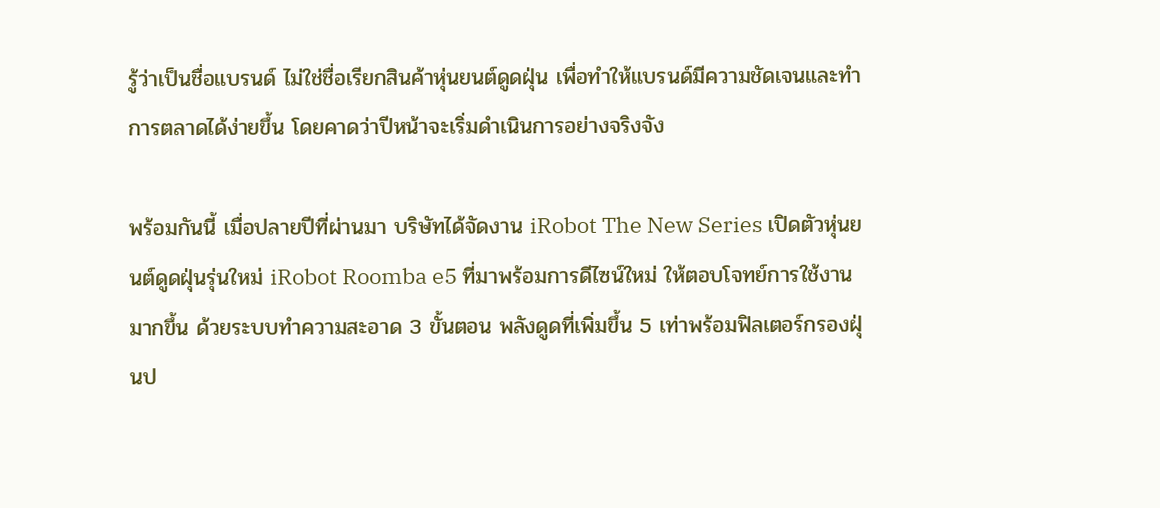รู้ว่าเป็นชื่อแบรนด์ ไม่ใช่ชื่อเรียกสินค้าหุ่นยนต์ดูดฝุ่น เพื่อทำให้แบรนด์มีความชัดเจนและทำการตลาดได้ง่ายขึ้น โดยคาดว่าปีหน้าจะเริ่มดำเนินการอย่างจริงจัง

พร้อมกันนี้ เมื่อปลายปีที่ผ่านมา บริษัทได้จัดงาน iRobot The New Series เปิดตัวหุ่นยนต์ดูดฝุ่นรุ่นใหม่ iRobot Roomba e5 ที่มาพร้อมการดีไซน์ใหม่ ให้ตอบโจทย์การใช้งานมากขึ้น ด้วยระบบทำความสะอาด 3 ขั้นตอน พลังดูดที่เพิ่มขึ้น 5 เท่าพร้อมฟิลเตอร์กรองฝุ่นป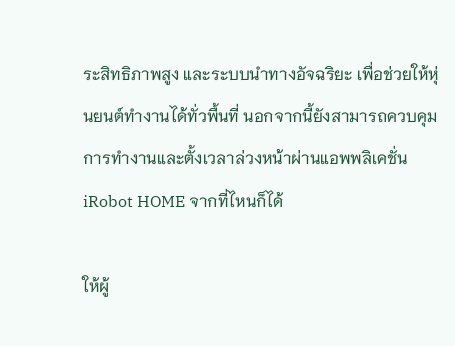ระสิทธิภาพสูง และระบบนำทางอัจฉริยะ เพื่อช่วยให้หุ่นยนต์ทำงานได้ทั่วพื้นที่ นอกจากนี้ยังสามารถควบคุมการทำงานและตั้งเวลาล่วงหน้าผ่านแอพพลิเคชั่น iRobot HOME จากที่ไหนก็ได้

ให้ผู้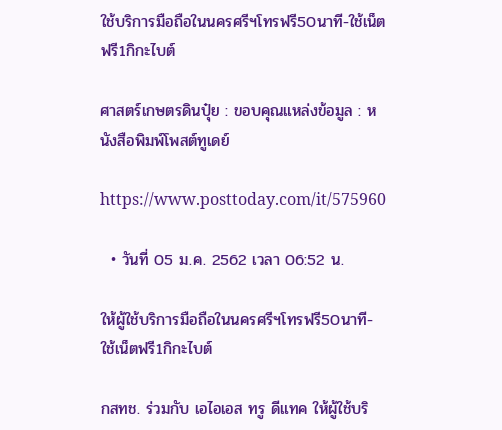ใช้บริการมือถือในนครศรีฯโทรฟรี50นาที-ใช้เน็ตฟรี1กิกะไบต์

ศาสตร์เกษตรดินปุ๋ย : ขอบคุณแหล่งข้อมูล : หนังสือพิมพ์โพสต์ทูเดย์

https://www.posttoday.com/it/575960

  • วันที่ 05 ม.ค. 2562 เวลา 06:52 น.

ให้ผู้ใช้บริการมือถือในนครศรีฯโทรฟรี50นาที-ใช้เน็ตฟรี1กิกะไบต์

กสทช. ร่วมกับ เอไอเอส ทรู ดีแทค ให้ผู้ใช้บริ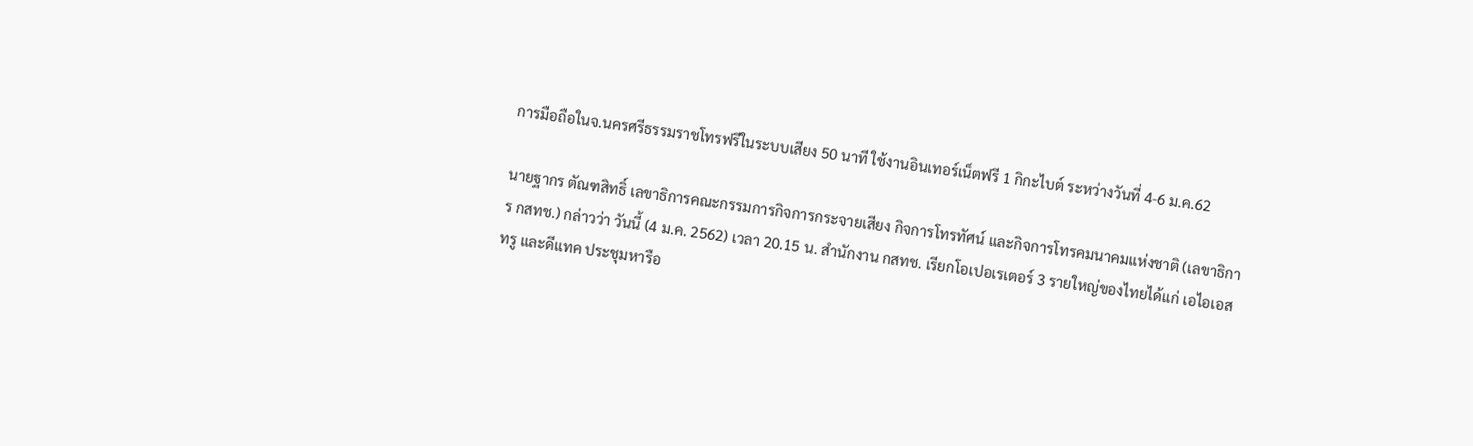การมือถือในจ.นครศรีธรรมราชโทรฟรีในระบบเสียง 50 นาที ใช้งานอินเทอร์เน็ตฟรี 1 กิกะไบต์ ระหว่างวันที่ 4-6 ม.ค.62

นายฐากร ตัณฑสิทธิ์ เลขาธิการคณะกรรมการกิจการกระจายเสียง กิจการโทรทัศน์ และกิจการโทรคมนาคมแห่งชาติ (เลขาธิการ กสทช.) กล่าวว่า วันนี้ (4 ม.ค. 2562) เวลา 20.15 น. สำนักงาน กสทช. เรียกโอเปอเรเตอร์ 3 รายใหญ่ของไทยได้แก่ เอไอเอส ทรู และดีแทค ประชุมหารือ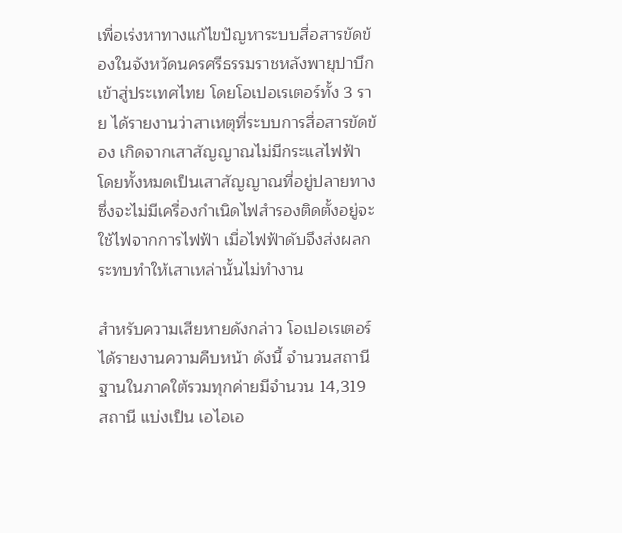เพื่อเร่งหาทางแก้ไขปัญหาระบบสื่อสารขัดข้องในจังหวัดนครศรีธรรมราชหลังพายุปาบึกเข้าสู่ประเทศไทย โดยโอเปอเรเตอร์ทั้ง 3 ราย ได้รายงานว่าสาเหตุที่ระบบการสื่อสารขัดข้อง เกิดจากเสาสัญญาณไม่มีกระแสไฟฟ้า โดยทั้งหมดเป็นเสาสัญญาณที่อยู่ปลายทางซึ่งจะไม่มีเครื่องกำเนิดไฟสำรองติดตั้งอยู่จะใช้ไฟจากการไฟฟ้า เมื่อไฟฟ้าดับจึงส่งผลกระทบทำให้เสาเหล่านั้นไม่ทำงาน

สำหรับความเสียหายดังกล่าว โอเปอเรเตอร์ได้รายงานความคืบหน้า ดังนี้ จำนวนสถานีฐานในภาคใต้รวมทุกค่ายมีจำนวน 14,319 สถานี แบ่งเป็น เอไอเอ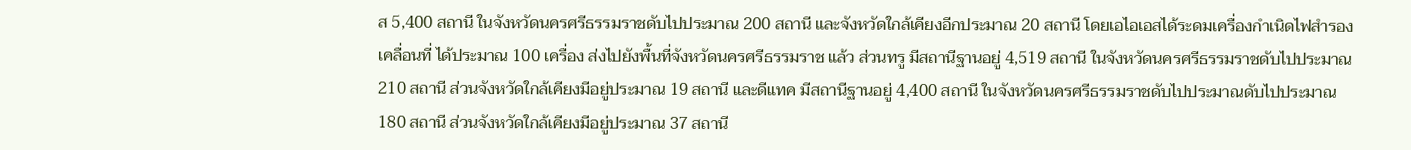ส 5,400 สถานี ในจังหวัดนครศรีธรรมราชดับไปประมาณ 200 สถานี และจังหวัดใกล้เคียงอีกประมาณ 20 สถานี โดยเอไอเอสได้ระดมเครื่องกำเนิดไฟสำรองเคลื่อนที่ ได้ประมาณ 100 เครื่อง ส่งไปยังพื้นที่จังหวัดนครศรีธรรมราช แล้ว ส่วนทรู มีสถานีฐานอยู่ 4,519 สถานี ในจังหวัดนครศรีธรรมราชดับไปประมาณ 210 สถานี ส่วนจังหวัดใกล้เคียงมีอยู่ประมาณ 19 สถานี และดีแทค มีสถานีฐานอยู่ 4,400 สถานี ในจังหวัดนครศรีธรรมราชดับไปประมาณดับไปประมาณ 180 สถานี ส่วนจังหวัดใกล้เคียงมีอยู่ประมาณ 37 สถานี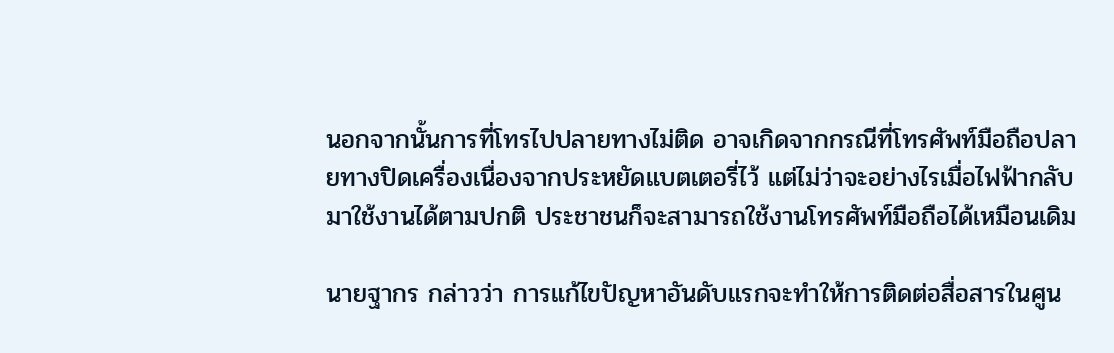นอกจากนั้นการที่โทรไปปลายทางไม่ติด อาจเกิดจากกรณีที่โทรศัพท์มือถือปลายทางปิดเครื่องเนื่องจากประหยัดแบตเตอรี่ไว้ แต่ไม่ว่าจะอย่างไรเมื่อไฟฟ้ากลับมาใช้งานได้ตามปกติ ประชาชนก็จะสามารถใช้งานโทรศัพท์มือถือได้เหมือนเดิม

นายฐากร กล่าวว่า การแก้ไขปัญหาอันดับแรกจะทำให้การติดต่อสื่อสารในศูน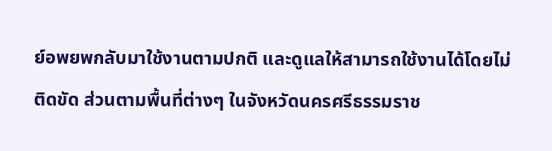ย์อพยพกลับมาใช้งานตามปกติ และดูแลให้สามารถใช้งานได้โดยไม่ติดขัด ส่วนตามพื้นที่ต่างๆ ในจังหวัดนครศรีธรรมราช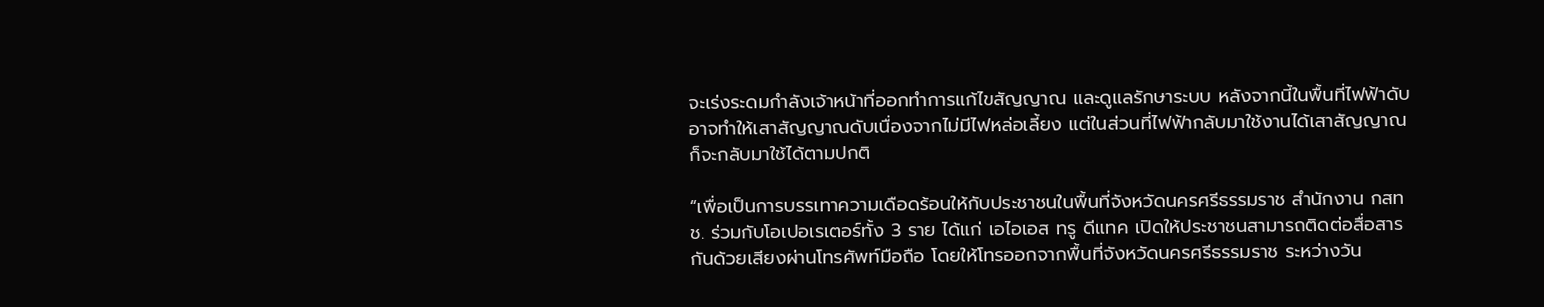จะเร่งระดมกำลังเจ้าหน้าที่ออกทำการแก้ไขสัญญาณ และดูแลรักษาระบบ หลังจากนี้ในพื้นที่ไฟฟ้าดับอาจทำให้เสาสัญญาณดับเนื่องจากไม่มีไฟหล่อเลี้ยง แต่ในส่วนที่ไฟฟ้ากลับมาใช้งานได้เสาสัญญาณก็จะกลับมาใช้ได้ตามปกติ

“เพื่อเป็นการบรรเทาความเดือดร้อนให้กับประชาชนในพื้นที่จังหวัดนครศรีธรรมราช สำนักงาน กสทช. ร่วมกับโอเปอเรเตอร์ทั้ง 3 ราย ได้แก่ เอไอเอส ทรู ดีแทค เปิดให้ประชาชนสามารถติดต่อสื่อสารกันด้วยเสียงผ่านโทรศัพท์มือถือ โดยให้โทรออกจากพื้นที่จังหวัดนครศรีธรรมราช ระหว่างวัน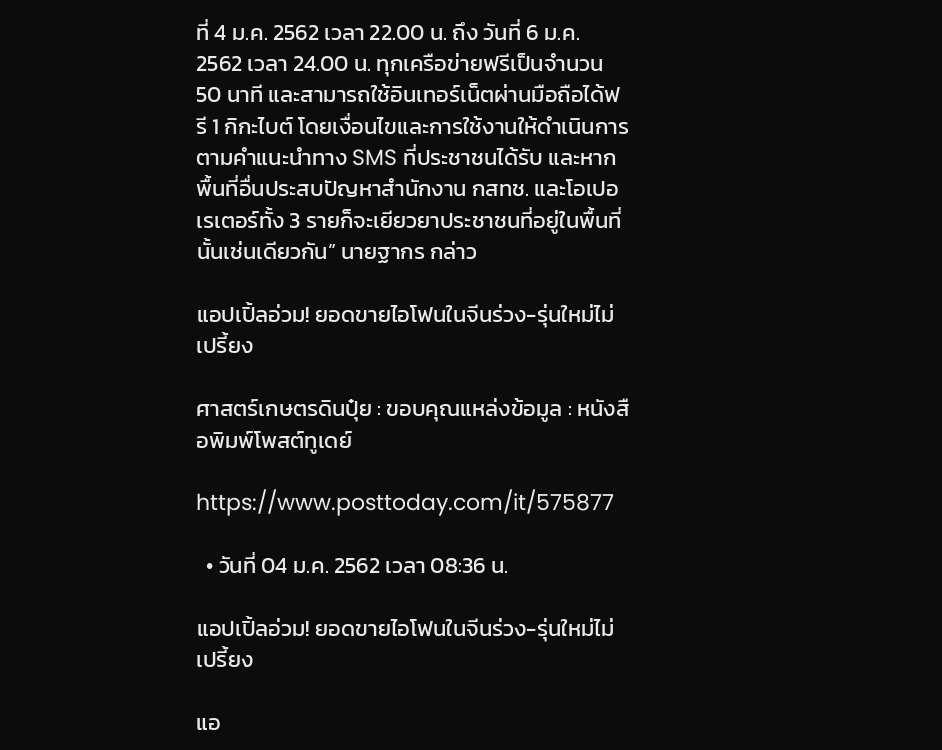ที่ 4 ม.ค. 2562 เวลา 22.00 น. ถึง วันที่ 6 ม.ค. 2562 เวลา 24.00 น. ทุกเครือข่ายฟรีเป็นจำนวน 50 นาที และสามารถใช้อินเทอร์เน็ตผ่านมือถือได้ฟรี 1 กิกะไบต์ โดยเงื่อนไขและการใช้งานให้ดำเนินการตามคำแนะนำทาง SMS ที่ประชาชนได้รับ และหากพื้นที่อื่นประสบปัญหาสำนักงาน กสทช. และโอเปอเรเตอร์ทั้ง 3 รายก็จะเยียวยาประชาชนที่อยู่ในพื้นที่นั้นเช่นเดียวกัน” นายฐากร กล่าว

แอปเปิ้ลอ่วม! ยอดขายไอโฟนในจีนร่วง-รุ่นใหม่ไม่เปรี้ยง

ศาสตร์เกษตรดินปุ๋ย : ขอบคุณแหล่งข้อมูล : หนังสือพิมพ์โพสต์ทูเดย์

https://www.posttoday.com/it/575877

  • วันที่ 04 ม.ค. 2562 เวลา 08:36 น.

แอปเปิ้ลอ่วม! ยอดขายไอโฟนในจีนร่วง-รุ่นใหม่ไม่เปรี้ยง

แอ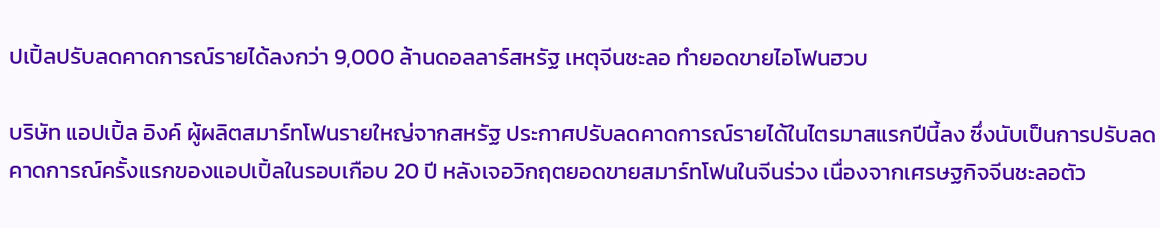ปเปิ้ลปรับลดคาดการณ์รายได้ลงกว่า 9,000 ล้านดอลลาร์สหรัฐ เหตุจีนชะลอ ทำยอดขายไอโฟนฮวบ

บริษัท แอปเปิ้ล อิงค์ ผู้ผลิตสมาร์ทโฟนรายใหญ่จากสหรัฐ ประกาศปรับลดคาดการณ์รายได้ในไตรมาสแรกปีนี้ลง ซึ่งนับเป็นการปรับลดคาดการณ์ครั้งแรกของแอปเปิ้ลในรอบเกือบ 20 ปี หลังเจอวิกฤตยอดขายสมาร์ทโฟนในจีนร่วง เนื่องจากเศรษฐกิจจีนชะลอตัว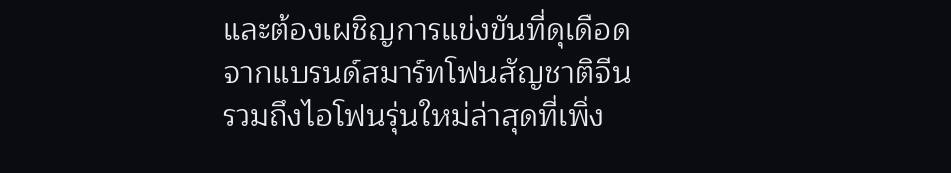และต้องเผชิญการแข่งขันที่ดุเดือดจากแบรนด์สมาร์ทโฟนสัญชาติจีน รวมถึงไอโฟนรุ่นใหม่ล่าสุดที่เพิ่ง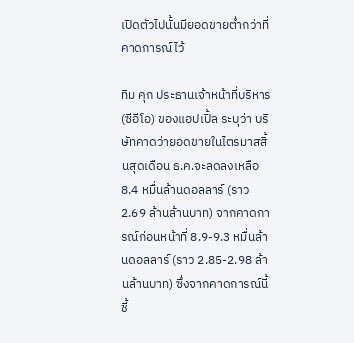เปิดตัวไปนั้นมียอดขายต่ำกว่าที่คาดการณ์ไว้

ทิม คุก ประธานเจ้าหน้าที่บริหาร (ซีอีโอ) ของแอปเปิ้ล ระบุว่า บริษัทคาดว่ายอดขายในไตรมาสสิ้นสุดเดือน ธ.ค.จะลดลงเหลือ 8.4 หมื่นล้านดอลลาร์ (ราว 2.69 ล้านล้านบาท) จากคาดการณ์ก่อนหน้าที่ 8.9-9.3 หมื่นล้านดอลลาร์ (ราว 2.85-2.98 ล้านล้านบาท) ซึ่งจากคาดการณ์นี้ชี้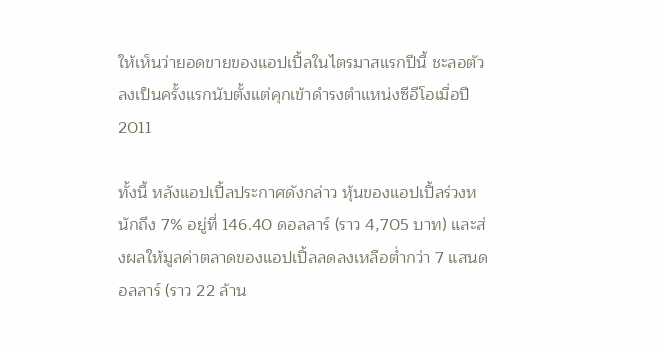ให้เห็นว่ายอดขายของแอปเปิ้ลในไตรมาสแรกปีนี้ ชะลอตัวลงเป็นครั้งแรกนับตั้งแต่คุกเข้าดำรงตำแหน่งซีอีโอเมื่อปี 2011

ทั้งนี้ หลังแอปเปิ้ลประกาศดังกล่าว หุ้นของแอปเปิ้ลร่วงหนักถึง 7% อยู่ที่ 146.40 ดอลลาร์ (ราว 4,705 บาท) และส่งผลให้มูลค่าตลาดของแอปเปิ้ลลดลงเหลือต่ำกว่า 7 แสนดอลลาร์ (ราว 22 ล้าน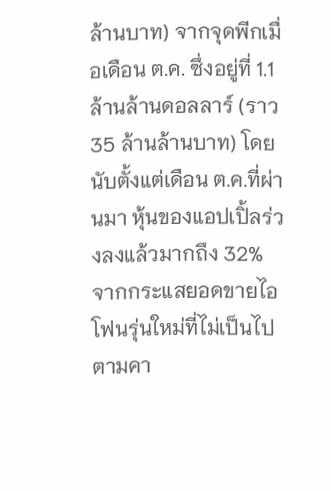ล้านบาท) จากจุดพีกเมื่อเดือน ต.ค. ซึ่งอยู่ที่ 1.1 ล้านล้านดอลลาร์ (ราว 35 ล้านล้านบาท) โดยนับตั้งแต่เดือน ต.ค.ที่ผ่านมา หุ้นของแอปเปิ้ลร่วงลงแล้วมากถึง 32% จากกระแสยอดขายไอโฟนรุ่นใหม่ที่ไม่เป็นไปตามคา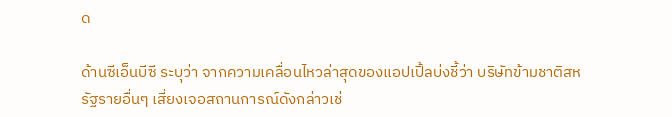ด

ด้านซีเอ็นบีซี ระบุว่า จากความเคลื่อนไหวล่าสุดของแอปเปิ้ลบ่งชี้ว่า บริษัทข้ามชาติสหรัฐรายอื่นๆ เสี่ยงเจอสถานการณ์ดังกล่าวเช่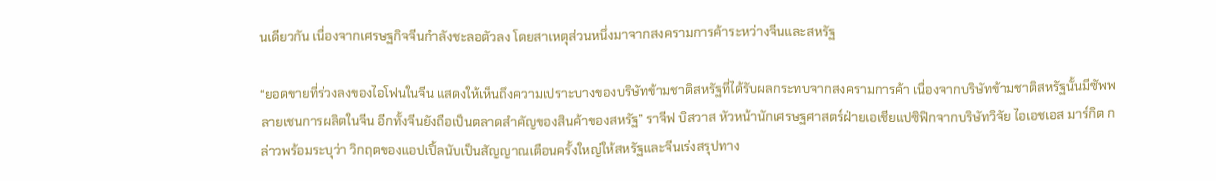นเดียวกัน เนื่องจากเศรษฐกิจจีนกำลังชะลอตัวลง โดยสาเหตุส่วนหนึ่งมาจากสงครามการค้าระหว่างจีนและสหรัฐ

“ยอดขายที่ร่วงลงของไอโฟนในจีน แสดงให้เห็นถึงความเปราะบางของบริษัทข้ามชาติสหรัฐที่ได้รับผลกระทบจากสงครามการค้า เนื่องจากบริษัทข้ามชาติสหรัฐนั้นมีซัพพลายเชนการผลิตในจีน อีกทั้งจีนยังถือเป็นตลาดสำคัญของสินค้าของสหรัฐ” ราจีฟ บิสวาส หัวหน้านักเศรษฐศาสตร์ฝ่ายเอเชียแปซิฟิกจากบริษัทวิจัย ไอเอชเอส มาร์กิต กล่าวพร้อมระบุว่า วิกฤตของแอปเปิ้ลนับเป็นสัญญาณเตือนครั้งใหญ่ให้สหรัฐและจีนเร่งสรุปทาง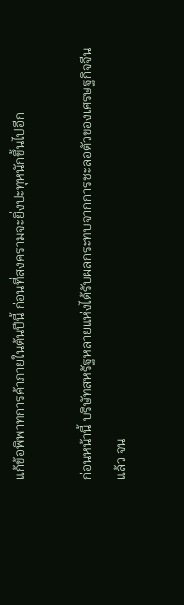แก้ข้อพิพาทการค้าภายในต้นปีนี้ ก่อนที่สงครามจะยิ่งปะทุหนักขึ้นไปอีก

ก่อนหน้านี้ บริษัทสหรัฐหลายแห่งได้รับผลกระทบจากการชะลอตัวของเศรษฐกิจจีนแล้ว จน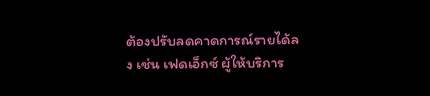ต้องปรับลดคาดการณ์รายได้ลง เช่น เฟดเอ็กซ์ ผู้ให้บริการ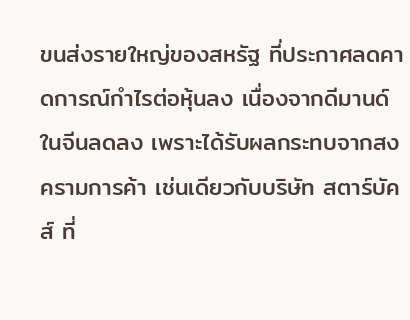ขนส่งรายใหญ่ของสหรัฐ ที่ประกาศลดคาดการณ์กำไรต่อหุ้นลง เนื่องจากดีมานด์ในจีนลดลง เพราะได้รับผลกระทบจากสงครามการค้า เช่นเดียวกับบริษัท สตาร์บัคส์ ที่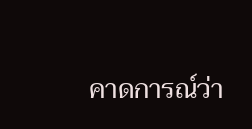คาดการณ์ว่า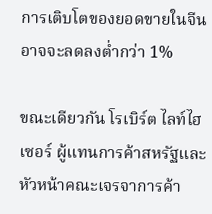การเติบโตของยอดขายในจีนอาจจะลดลงต่ำกว่า 1%

ขณะเดียวกัน โรเบิร์ต ไลท์ไฮเซอร์ ผู้แทนการค้าสหรัฐและหัวหน้าคณะเจรจาการค้า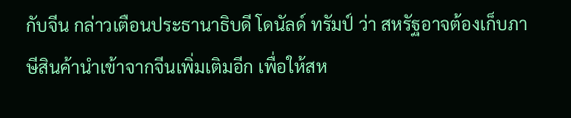กับจีน กล่าวเตือนประธานาธิบดี โดนัลด์ ทรัมป์ ว่า สหรัฐอาจต้องเก็บภาษีสินค้านำเข้าจากจีนเพิ่มเติมอีก เพื่อให้สห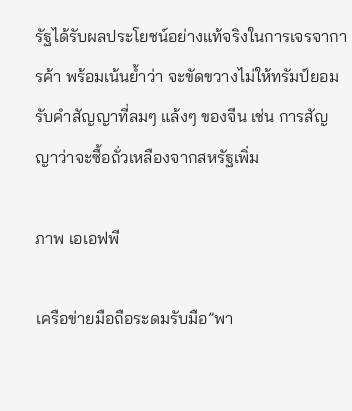รัฐได้รับผลประโยชน์อย่างแท้จริงในการเจรจาการค้า พร้อมเน้นย้ำว่า จะขัดขวางไม่ให้ทรัมป์ยอมรับคำสัญญาที่ลมๆ แล้งๆ ของจีน เช่น การสัญญาว่าจะซื้อถั่วเหลืองจากสหรัฐเพิ่ม

ภาพ เอเอฟพี

เครือข่ายมือถือระดมรับมือ”พา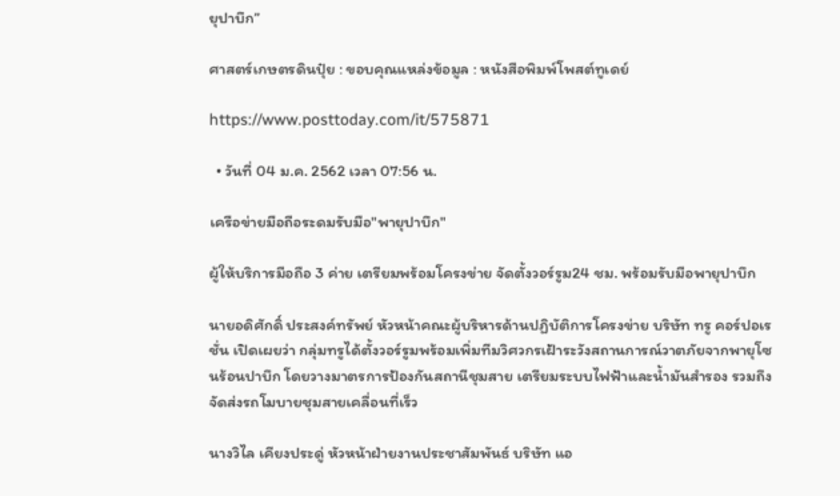ยุปาบึก”

ศาสตร์เกษตรดินปุ๋ย : ขอบคุณแหล่งข้อมูล : หนังสือพิมพ์โพสต์ทูเดย์

https://www.posttoday.com/it/575871

  • วันที่ 04 ม.ค. 2562 เวลา 07:56 น.

เครือข่ายมือถือระดมรับมือ"พายุปาบึก"

ผู้ให้บริการมือถือ 3 ค่าย เตรียมพร้อมโครงข่าย จัดตั้งวอร์รูม24 ชม. พร้อมรับมือพายุปาบึก

นายอดิศักดิ์ ประสงค์ทรัพย์ หัวหน้าคณะผู้บริหารด้านปฏิบัติการโครงข่าย บริษัท ทรู คอร์ปอเรชั่น เปิดเผยว่า กลุ่มทรูได้ตั้งวอร์รูมพร้อมเพิ่มทีมวิศวกรเฝ้าระวังสถานการณ์วาตภัยจากพายุโซนร้อนปาบึก โดยวางมาตรการป้องกันสถานีชุมสาย เตรียมระบบไฟฟ้าและน้ำมันสำรอง รวมถึงจัดส่งรถโมบายชุมสายเคลื่อนที่เร็ว

นางวิไล เคียงประดู่ หัวหน้าฝ่ายงานประชาสัมพันธ์ บริษัท แอ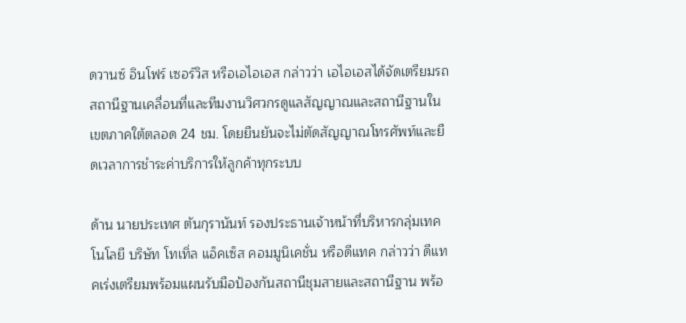ดวานซ์ อินโฟร์ เซอร์วิส หรือเอไอเอส กล่าวว่า เอไอเอสได้จัดเตรียมรถสถานีฐานเคลื่อนที่และทีมงานวิศวกรดูแลสัญญาณและสถานีฐานในเขตภาคใต้ตลอด 24 ชม. โดยยืนยันจะไม่ตัดสัญญาณโทรศัพท์และยืดเวลาการชำระค่าบริการให้ลูกค้าทุกระบบ

ด้าน นายประเทศ ตันกุรานันท์ รองประธานเจ้าหน้าที่บริหารกลุ่มเทคโนโลยี บริษัท โทเทิ่ล แอ็คเซ็ส คอมมูนิเคชั่น หรือดีแทค กล่าวว่า ดีแทคเร่งเตรียมพร้อมแผนรับมือป้องกันสถานีชุมสายและสถานีฐาน พร้อ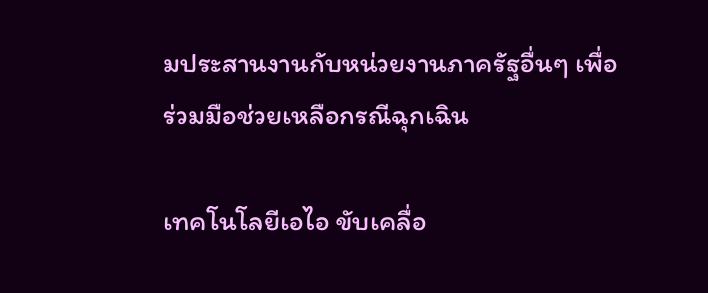มประสานงานกับหน่วยงานภาครัฐอื่นๆ เพื่อร่วมมือช่วยเหลือกรณีฉุกเฉิน

เทคโนโลยีเอไอ ขับเคลื่อ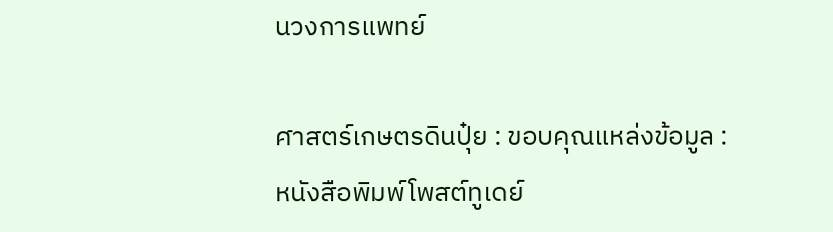นวงการแพทย์

ศาสตร์เกษตรดินปุ๋ย : ขอบคุณแหล่งข้อมูล : หนังสือพิมพ์โพสต์ทูเดย์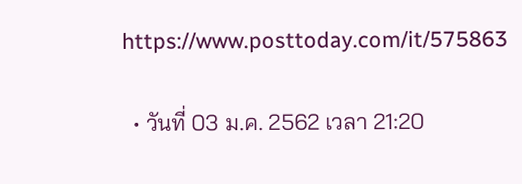https://www.posttoday.com/it/575863

  • วันที่ 03 ม.ค. 2562 เวลา 21:20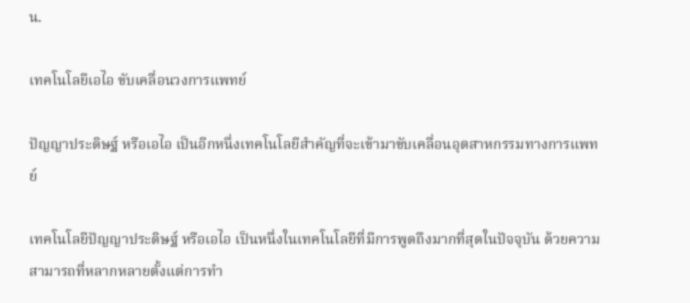น.

เทคโนโลยีเอไอ ขับเคลื่อนวงการแพทย์

ปัญญาประดิษฐ์ หรือเอไอ เป็นอีกหนึ่งเทคโนโลยีสำคัญที่จะเข้ามาขับเคลื่อนอุตสาหกรรมทางการแพทย์

เทคโนโลยีปัญญาประดิษฐ์ หรือเอไอ เป็นหนึ่งในเทคโนโลยีที่มีการพูดถึงมากที่สุดในปัจจุบัน ด้วยความสามารถที่หลากหลายตั้งแต่การทำ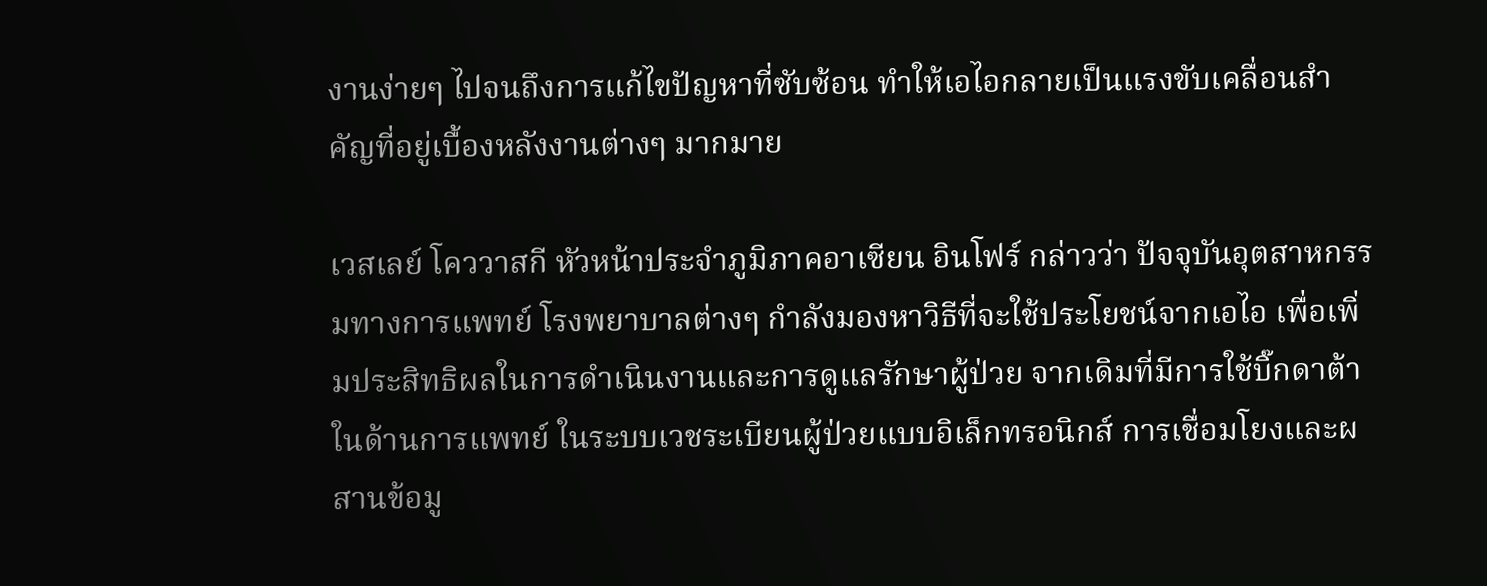งานง่ายๆ ไปจนถึงการแก้ไขปัญหาที่ซับซ้อน ทำให้เอไอกลายเป็นแรงขับเคลื่อนสำคัญที่อยู่เบื้องหลังงานต่างๆ มากมาย

เวสเลย์ โคววาสกี หัวหน้าประจำภูมิภาคอาเซียน อินโฟร์ กล่าวว่า ปัจจุบันอุตสาหกรรมทางการแพทย์ โรงพยาบาลต่างๆ กำลังมองหาวิธีที่จะใช้ประโยชน์จากเอไอ เพื่อเพิ่มประสิทธิผลในการดำเนินงานและการดูแลรักษาผู้ป่วย จากเดิมที่มีการใช้บิ๊กดาต้าในด้านการแพทย์ ในระบบเวชระเบียนผู้ป่วยแบบอิเล็กทรอนิกส์ การเชื่อมโยงและผสานข้อมู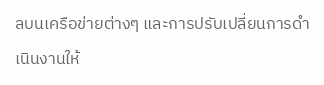ลบนเครือข่ายต่างๆ และการปรับเปลี่ยนการดำเนินงานให้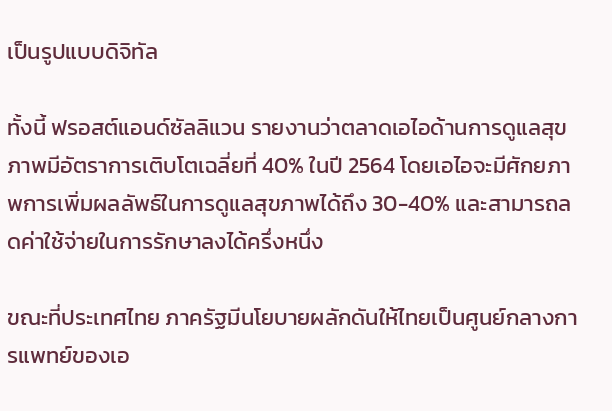เป็นรูปแบบดิจิทัล

ทั้งนี้ ฟรอสต์แอนด์ซัลลิแวน รายงานว่าตลาดเอไอด้านการดูแลสุขภาพมีอัตราการเติบโตเฉลี่ยที่ 40% ในปี 2564 โดยเอไอจะมีศักยภาพการเพิ่มผลลัพธ์ในการดูแลสุขภาพได้ถึง 30-40% และสามารถลดค่าใช้จ่ายในการรักษาลงได้ครึ่งหนึ่ง

ขณะที่ประเทศไทย ภาครัฐมีนโยบายผลักดันให้ไทยเป็นศูนย์กลางการแพทย์ของเอ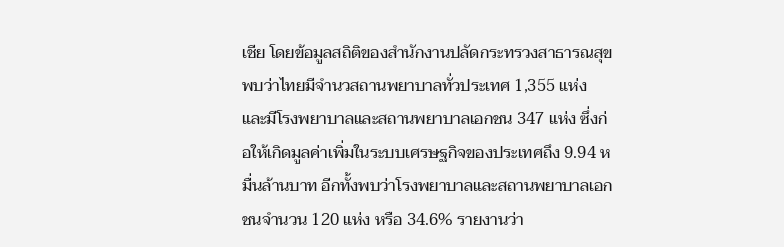เชีย โดยข้อมูลสถิติของสำนักงานปลัดกระทรวงสาธารณสุข พบว่าไทยมีจำนวสถานพยาบาลทั่วประเทศ 1,355 แห่ง และมีโรงพยาบาลและสถานพยาบาลเอกชน 347 แห่ง ซึ่งก่อให้เกิดมูลค่าเพิ่มในระบบเศรษฐกิจของประเทศถึง 9.94 หมื่นล้านบาท อีกทั้งพบว่าโรงพยาบาลและสถานพยาบาลเอกชนจำนวน 120 แห่ง หรือ 34.6% รายงานว่า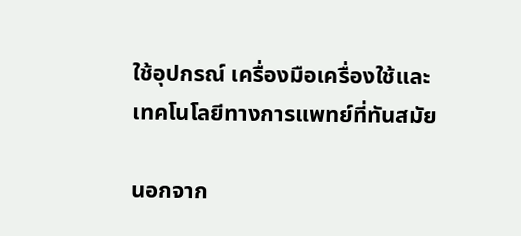ใช้อุปกรณ์ เครื่องมือเครื่องใช้และเทคโนโลยีทางการแพทย์ที่ทันสมัย

นอกจาก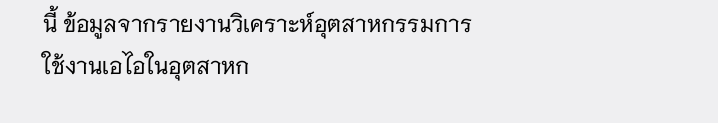นี้ ข้อมูลจากรายงานวิเคราะห์อุตสาหกรรมการใช้งานเอไอในอุตสาหก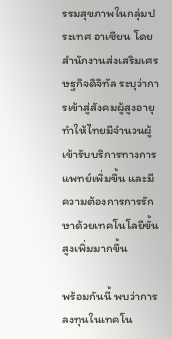รรมสุขภาพในกลุ่มประเทศ อาเซียน โดยสำนักงานส่งเสริมเศรษฐกิจดิจิทัล ระบุว่าการเข้าสู่สังคมผู้สูงอายุทำให้ไทยมีจำนวนผู้เข้ารับบริการทางการแพทย์เพิ่มขึ้น และมีความต้องการการรักษาด้วยเทคโนโลยีขั้นสูงเพิ่มมากขึ้น

พร้อมกันนี้ พบว่าการลงทุนในเทคโน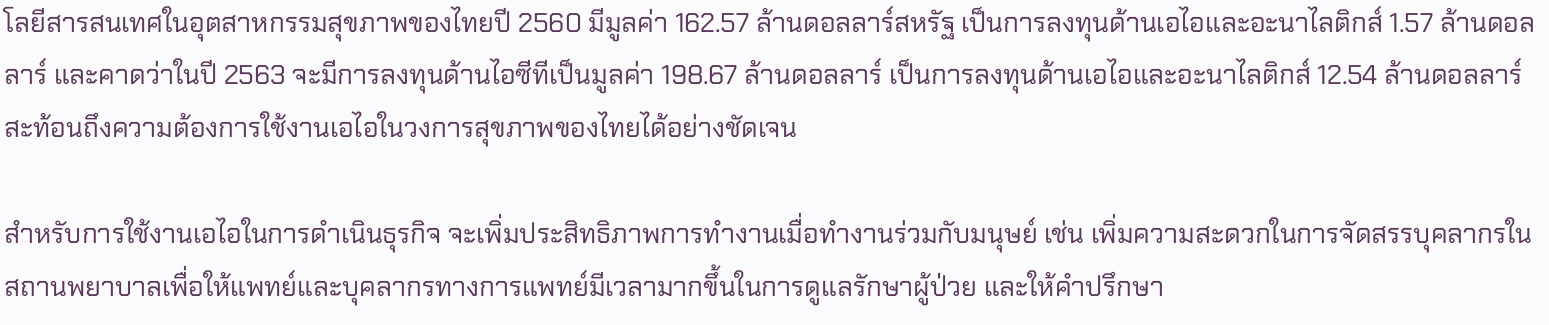โลยีสารสนเทศในอุตสาหกรรมสุขภาพของไทยปี 2560 มีมูลค่า 162.57 ล้านดอลลาร์สหรัฐ เป็นการลงทุนด้านเอไอและอะนาไลติกส์ 1.57 ล้านดอลลาร์ และคาดว่าในปี 2563 จะมีการลงทุนด้านไอซีทีเป็นมูลค่า 198.67 ล้านดอลลาร์ เป็นการลงทุนด้านเอไอและอะนาไลติกส์ 12.54 ล้านดอลลาร์ สะท้อนถึงความต้องการใช้งานเอไอในวงการสุขภาพของไทยได้อย่างชัดเจน

สำหรับการใช้งานเอไอในการดำเนินธุรกิจ จะเพิ่มประสิทธิภาพการทำงานเมื่อทำงานร่วมกับมนุษย์ เช่น เพิ่มความสะดวกในการจัดสรรบุคลากรในสถานพยาบาลเพื่อให้แพทย์และบุคลากรทางการแพทย์มีเวลามากขึ้นในการดูแลรักษาผู้ป่วย และให้คำปรึกษา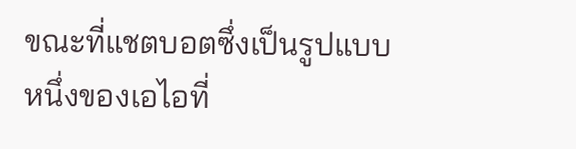ขณะที่แชตบอตซึ่งเป็นรูปแบบหนึ่งของเอไอที่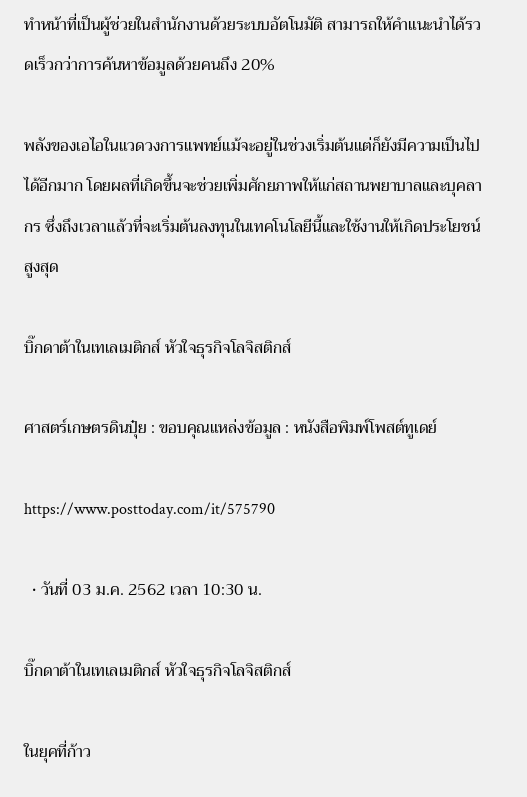ทำหน้าที่เป็นผู้ช่วยในสำนักงานด้วยระบบอัตโนมัติ สามารถให้คำแนะนำได้รวดเร็วกว่าการค้นหาข้อมูลด้วยคนถึง 20%

พลังของเอไอในแวดวงการแพทย์แม้จะอยู่ในช่วงเริ่มต้นแต่ก็ยังมีความเป็นไปได้อีกมาก โดยผลที่เกิดขึ้นจะช่วยเพิ่มศักยภาพให้แก่สถานพยาบาลและบุคลากร ซึ่งถึงเวลาแล้วที่จะเริ่มต้นลงทุนในเทคโนโลยีนี้และใช้งานให้เกิดประโยชน์สูงสุด

บิ๊กดาต้าในเทเลเมติกส์ หัวใจธุรกิจโลจิสติกส์

ศาสตร์เกษตรดินปุ๋ย : ขอบคุณแหล่งข้อมูล : หนังสือพิมพ์โพสต์ทูเดย์

https://www.posttoday.com/it/575790

  • วันที่ 03 ม.ค. 2562 เวลา 10:30 น.

บิ๊กดาต้าในเทเลเมติกส์ หัวใจธุรกิจโลจิสติกส์

ในยุคที่ก้าว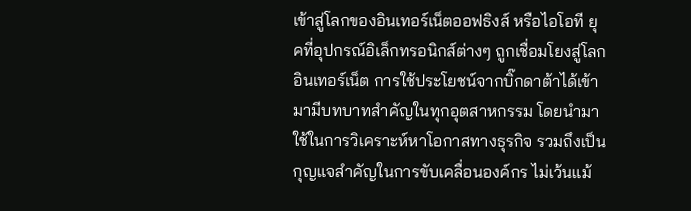เข้าสู่โลกของอินเทอร์เน็ตออฟธิงส์ หรือไอโอที ยุคที่อุปกรณ์อิเล็กทรอนิกส์ต่างๆ ถูกเชื่อมโยงสู่โลกอินเทอร์เน็ต การใช้ประโยชน์จากบิ๊กดาต้าได้เข้ามามีบทบาทสำคัญในทุกอุตสาหกรรม โดยนำมาใช้ในการวิเคราะห์หาโอกาสทางธุรกิจ รวมถึงเป็นกุญแจสำคัญในการขับเคลื่อนองค์กร ไม่เว้นแม้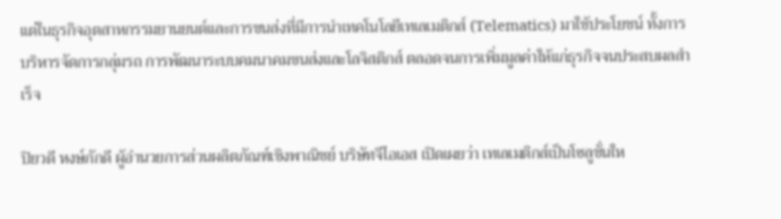แต่ในธุรกิจอุตสาหกรรมยานยนต์และการขนส่งที่มีการนำเทคโนโลยีเทเลเมติกส์ (Telematics) มาใช้ประโยชน์ ทั้งการบริหารจัดการกลุ่มรถ การพัฒนาระบบคมนาคมขนส่งและโลจิสติกส์ ตลอดจนการเพิ่มมูลค่าให้แก่ธุรกิจจนประสบผลสำเร็จ

ปิยวดี หงษ์ภักดี ผู้อำนวยการส่วนผลิตภัณฑ์เชิงพาณิชย์ บริษัทจีไอเอส เปิดเผยว่า เทเลเมติกส์เป็นโซลูชั่นให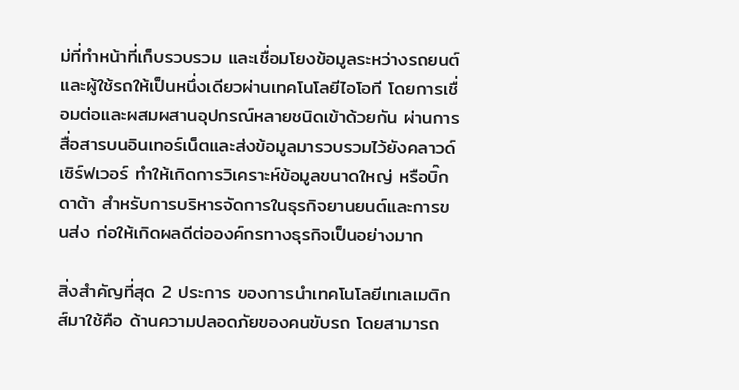ม่ที่ทำหน้าที่เก็บรวบรวม และเชื่อมโยงข้อมูลระหว่างรถยนต์และผู้ใช้รถให้เป็นหนึ่งเดียวผ่านเทคโนโลยีไอโอที โดยการเชื่อมต่อและผสมผสานอุปกรณ์หลายชนิดเข้าด้วยกัน ผ่านการสื่อสารบนอินเทอร์เน็ตและส่งข้อมูลมารวบรวมไว้ยังคลาวด์ เซิร์ฟเวอร์ ทำให้เกิดการวิเคราะห์ข้อมูลขนาดใหญ่ หรือบิ๊กดาต้า สำหรับการบริหารจัดการในธุรกิจยานยนต์และการขนส่ง ก่อให้เกิดผลดีต่อองค์กรทางธุรกิจเป็นอย่างมาก

สิ่งสำคัญที่สุด 2 ประการ ของการนำเทคโนโลยีเทเลเมติกส์มาใช้คือ ด้านความปลอดภัยของคนขับรถ โดยสามารถ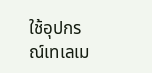ใช้อุปกรณ์เทเลเม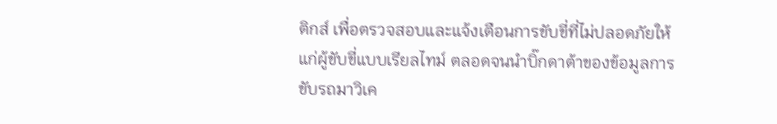ติกส์ เพื่อตรวจสอบและแจ้งเตือนการขับขี่ที่ไม่ปลอดภัยให้แก่ผู้ขับขี่แบบเรียลไทม์ ตลอดจนนำบิ๊กดาต้าของข้อมูลการขับรถมาวิเค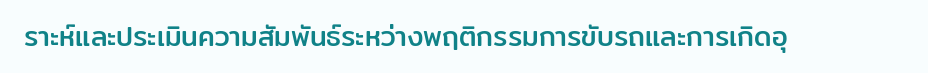ราะห์และประเมินความสัมพันธ์ระหว่างพฤติกรรมการขับรถและการเกิดอุ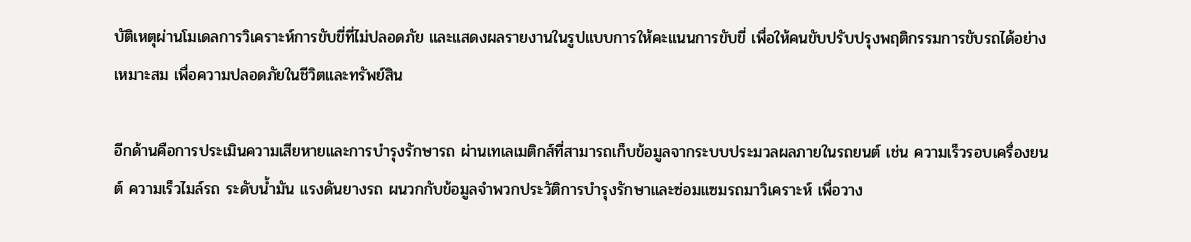บัติเหตุผ่านโมเดลการวิเคราะห์การขับขี่ที่ไม่ปลอดภัย และแสดงผลรายงานในรูปแบบการให้คะแนนการขับขี่ เพื่อให้คนขับปรับปรุงพฤติกรรมการขับรถได้อย่างเหมาะสม เพื่อความปลอดภัยในชีวิตและทรัพย์สิน

อีกด้านคือการประเมินความเสียหายและการบำรุงรักษารถ ผ่านเทเลเมติกส์ที่สามารถเก็บข้อมูลจากระบบประมวลผลภายในรถยนต์ เช่น ความเร็วรอบเครื่องยนต์ ความเร็วไมล์รถ ระดับน้ำมัน แรงดันยางรถ ผนวกกับข้อมูลจำพวกประวัติการบำรุงรักษาและซ่อมแซมรถมาวิเคราะห์ เพื่อวาง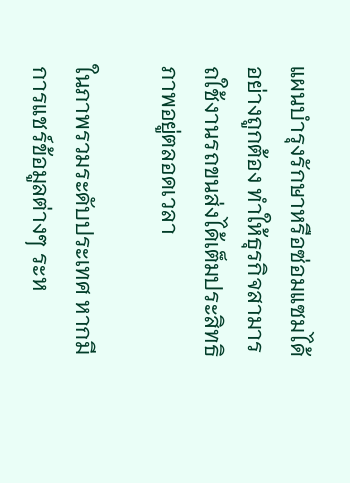แผนบำรุงรักษาหรือซ่อมแซมได้อย่างถูกต้อง ทำให้ธุรกิจสามารถใช้งานรถขนส่งได้เต็มประสิทธิภาพอยู่ตลอดเวลา

ในภาพรวมระดับประเทศ หากมีการแชร์ข้อมูลต่างๆ ระห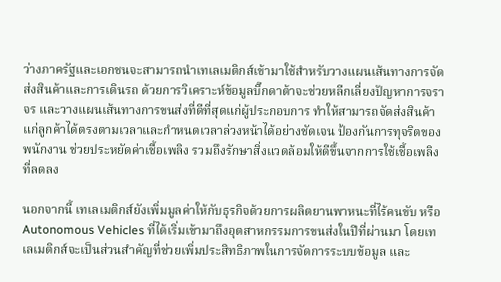ว่างภาครัฐและเอกชนจะสามารถนำเทเลเมติกส์เข้ามาใช้สำหรับวางแผนเส้นทางการจัดส่งสินค้าและการเดินรถ ด้วยการวิเคราะห์ข้อมูลบิ๊กดาต้าจะช่วยหลีกเลี่ยงปัญหาการจราจร และวางแผนเส้นทางการขนส่งที่ดีที่สุดแก่ผู้ประกอบการ ทำให้สามารถจัดส่งสินค้าแก่ลูกค้าได้ตรงตามเวลาและกำหนดเวลาล่วงหน้าได้อย่างชัดเจน ป้องกันการทุจริตของพนักงาน ช่วยประหยัดค่าเชื้อเพลิง รวมถึงรักษาสิ่งแวดล้อมให้ดีขึ้นจากการใช้เชื้อเพลิงที่ลดลง

นอกจากนี้ เทเลเมติกส์ยังเพิ่มมูลค่าให้กับธุรกิจด้วยการผลิตยานพาหนะที่ไร้คนขับ หรือ Autonomous Vehicles ที่ได้เริ่มเข้ามาถึงอุตสาหกรรมการขนส่งในปีที่ผ่านมา โดยเทเลเมติกส์จะเป็นส่วนสำคัญที่ช่วยเพิ่มประสิทธิภาพในการจัดการระบบข้อมูล และ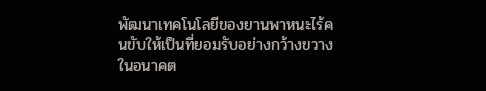พัฒนาเทคโนโลยีของยานพาหนะไร้คนขับให้เป็นที่ยอมรับอย่างกว้างขวางในอนาคต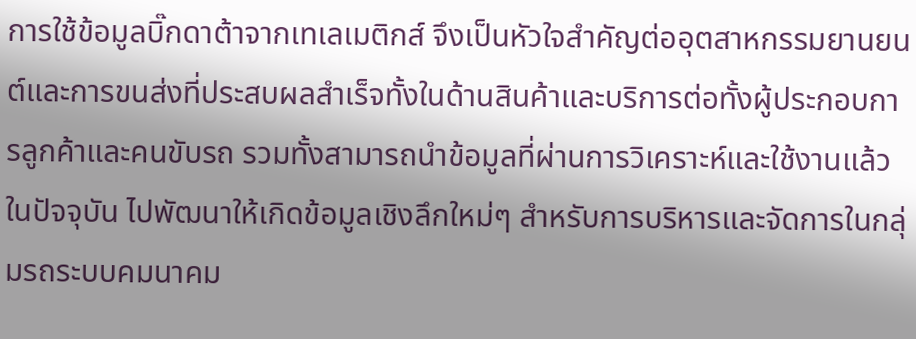การใช้ข้อมูลบิ๊กดาต้าจากเทเลเมติกส์ จึงเป็นหัวใจสำคัญต่ออุตสาหกรรมยานยนต์และการขนส่งที่ประสบผลสำเร็จทั้งในด้านสินค้าและบริการต่อทั้งผู้ประกอบการลูกค้าและคนขับรถ รวมทั้งสามารถนำข้อมูลที่ผ่านการวิเคราะห์และใช้งานแล้วในปัจจุบัน ไปพัฒนาให้เกิดข้อมูลเชิงลึกใหม่ๆ สำหรับการบริหารและจัดการในกลุ่มรถระบบคมนาคม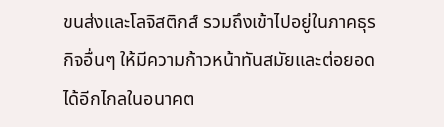ขนส่งและโลจิสติกส์ รวมถึงเข้าไปอยู่ในภาคธุรกิจอื่นๆ ให้มีความก้าวหน้าทันสมัยและต่อยอดได้อีกไกลในอนาคต